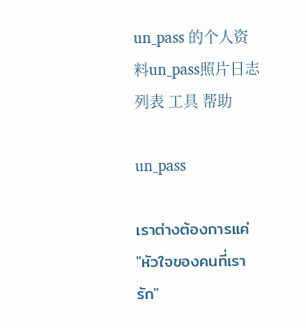un_pass 的个人资料un_pass照片日志列表 工具 帮助

un_pass

เราต่างต้องการแค่
"หัวใจของคนที่เรารัก"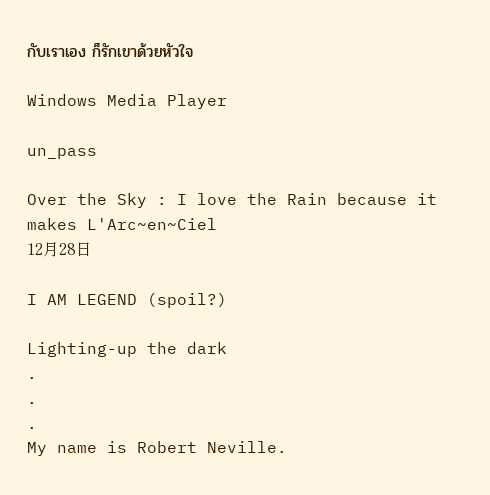กับเราเอง ก็รักเขาด้วยหัวใจ

Windows Media Player

un_pass

Over the Sky : I love the Rain because it makes L'Arc~en~Ciel
12月28日

I AM LEGEND (spoil?)

Lighting-up the dark
.
.
.
My name is Robert Neville.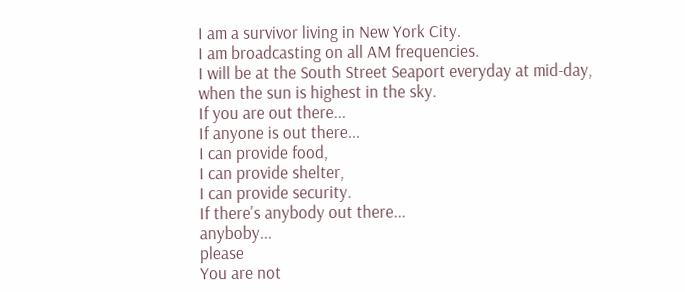I am a survivor living in New York City.
I am broadcasting on all AM frequencies.
I will be at the South Street Seaport everyday at mid-day,
when the sun is highest in the sky.
If you are out there...
If anyone is out there...
I can provide food,
I can provide shelter,
I can provide security.
If there's anybody out there...
anyboby...
please
You are not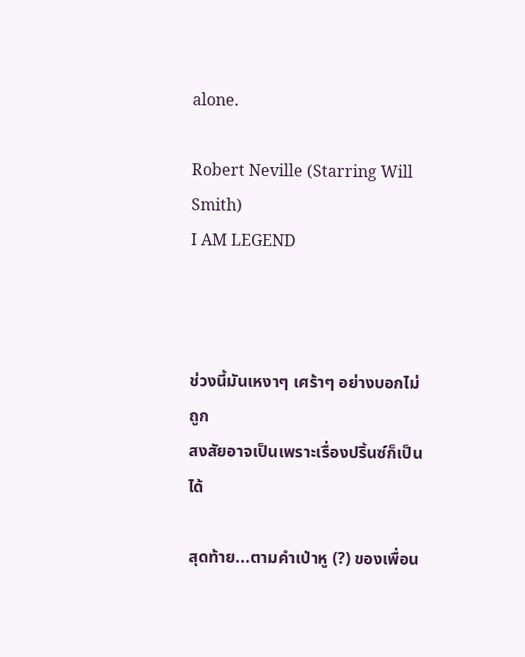alone.

Robert Neville (Starring Will Smith)
I AM LEGEND



ช่วงนี้มันเหงาๆ เศร้าๆ อย่างบอกไม่ถูก
สงสัยอาจเป็นเพราะเรื่องปริ้นซ์ก็เป็นได้

สุดท้าย...ตามคำเป่าหู (?) ของเพื่อน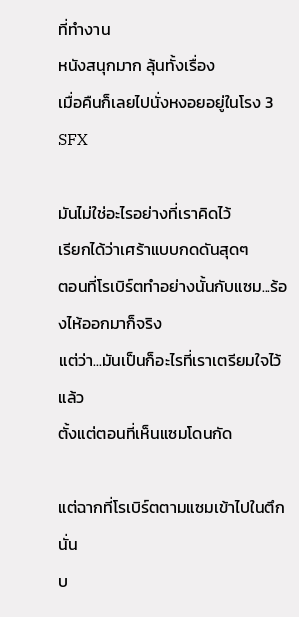ที่ทำงาน
หนังสนุกมาก ลุ้นทั้งเรื่อง
เมื่อคืนก็เลยไปนั่งหงอยอยู่ในโรง 3 SFX

มันไม่ใช่อะไรอย่างที่เราคิดไว้
เรียกได้ว่าเศร้าแบบกดดันสุดๆ
ตอนที่โรเบิร์ตทำอย่างนั้นกับแซม...ร้องไห้ออกมาก็จริง
แต่ว่า...มันเป็นก็อะไรที่เราเตรียมใจไว้แล้ว
ตั้งแต่ตอนที่เห็นแซมโดนกัด

แต่ฉากที่โรเบิร์ตตามแซมเข้าไปในตึกนั่น
บ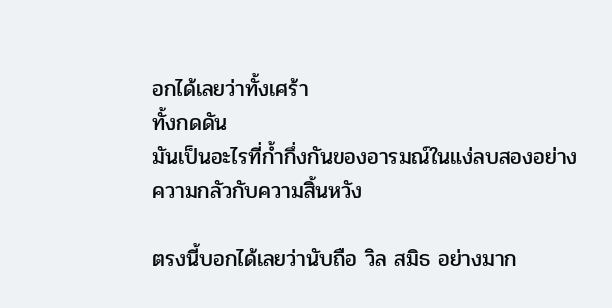อกได้เลยว่าทั้งเศร้า
ทั้งกดดัน
มันเป็นอะไรที่ก้ำกึ่งกันของอารมณ์ในแง่ลบสองอย่าง
ความกลัวกับความสิ้นหวัง

ตรงนี้บอกได้เลยว่านับถือ วิล สมิธ อย่างมาก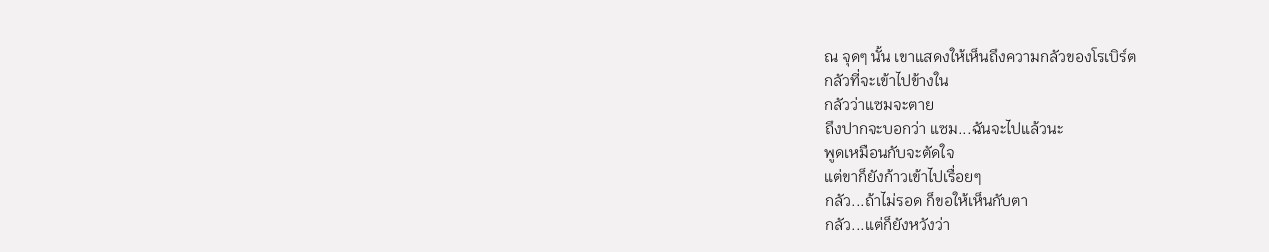ณ จุดๆ นั้น เขาแสดงให้เห็นถึงความกลัวของโรเบิร์ต
กลัวที่จะเข้าไปข้างใน
กลัวว่าแซมจะตาย
ถึงปากจะบอกว่า แซม...ฉันจะไปแล้วนะ
พูดเหมือนกับจะตัดใจ
แต่ขาก็ยังก้าวเข้าไปเรื่อยๆ
กลัว...ถ้าไม่รอด ก็ขอให้เห็นกับตา
กลัว...แต่ก็ยังหวังว่า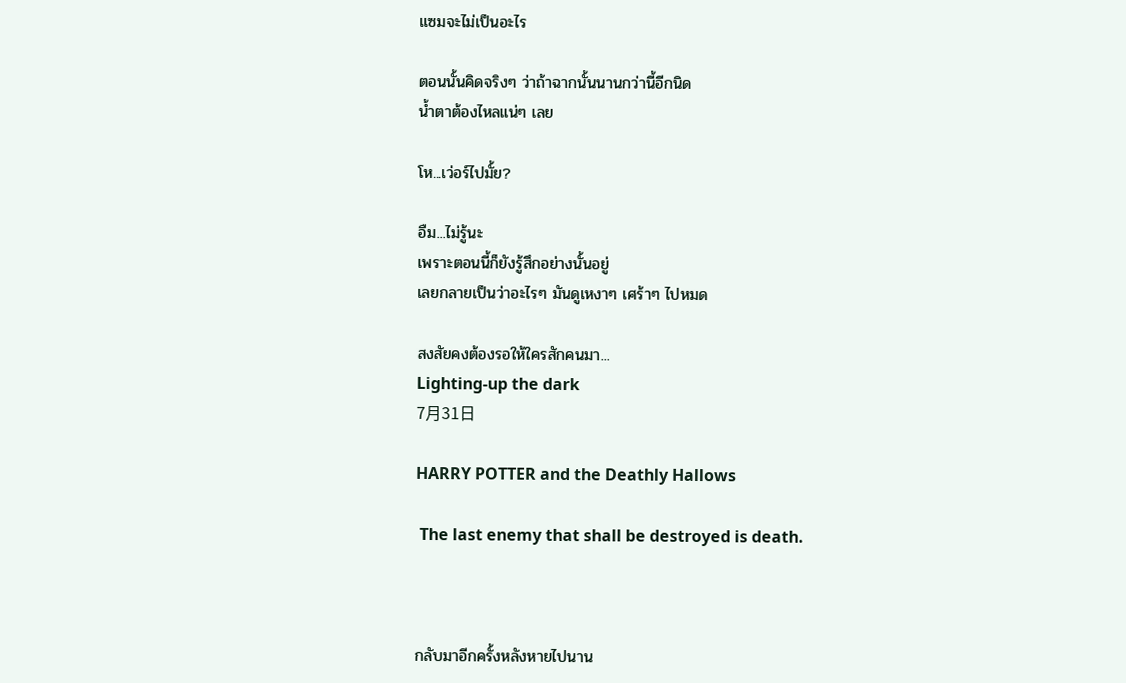แซมจะไม่เป็นอะไร

ตอนนั้นคิดจริงๆ ว่าถ้าฉากนั้นนานกว่านี้อีกนิด
น้ำตาต้องไหลแน่ๆ เลย

โห...เว่อร์ไปมั้ย?

อืม...ไม่รู้นะ
เพราะตอนนี้ก็ยังรู้สึกอย่างนั้นอยู่
เลยกลายเป็นว่าอะไรๆ มันดูเหงาๆ เศร้าๆ ไปหมด

สงสัยคงต้องรอให้ใครสักคนมา...
Lighting-up the dark
7月31日

HARRY POTTER and the Deathly Hallows

 The last enemy that shall be destroyed is death.



กลับมาอีกครั้งหลังหายไปนาน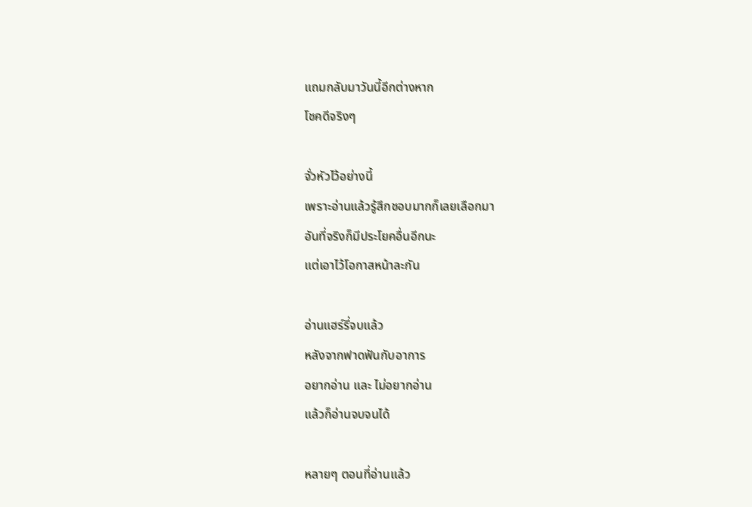แถมกลับมาวันนี้อีกต่างหาก
โชคดีจริงๆ

จั่วหัวไว้อย่างนี้
เพราะอ่านแล้วรู้สึกชอบมากก็เลยเลือกมา
อันที่จริงก็มีประโยคอื่นอีกนะ
แต่เอาไว้โอกาสหน้าละกัน

อ่านแฮร์รี่จบแล้ว
หลังจากฟาดฟันกับอาการ
อยากอ่าน และ ไม่อยากอ่าน
แล้วก็อ่านจบจนได้

หลายๆ ตอนที่อ่านแล้ว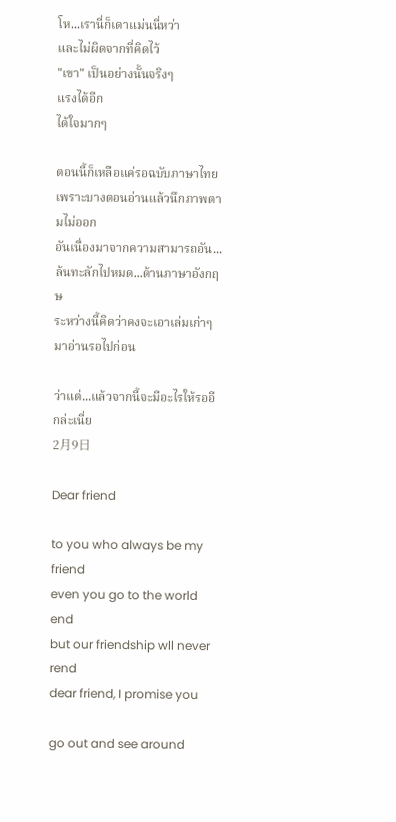โห...เรานี่ก็เดาแม่นนี่หว่า
และไม่ผิดจากที่คิดไว้
"เขา" เป็นอย่างนั้นจริงๆ
แรงได้อีก
ได้ใจมากๆ

ตอนนี้ก็เหลือแค่รอฉบับภาษาไทย
เพราะบางตอนอ่านแล้วนึกภาพตามไม่ออก
อันเนื่องมาจากความสามารถอัน...ล้นทะลักไปหมด...ด้านภาษาอังกฤษ
ระหว่างนี้คิดว่าคงจะเอาเล่มเก่าๆ มาอ่านรอไปก่อน

ว่าแต่...แล้วจากนี้จะมีอะไรให้รออีกล่ะเนี่ย
2月9日

Dear friend

to you who always be my friend
even you go to the world end
but our friendship wll never rend
dear friend, I promise you

go out and see around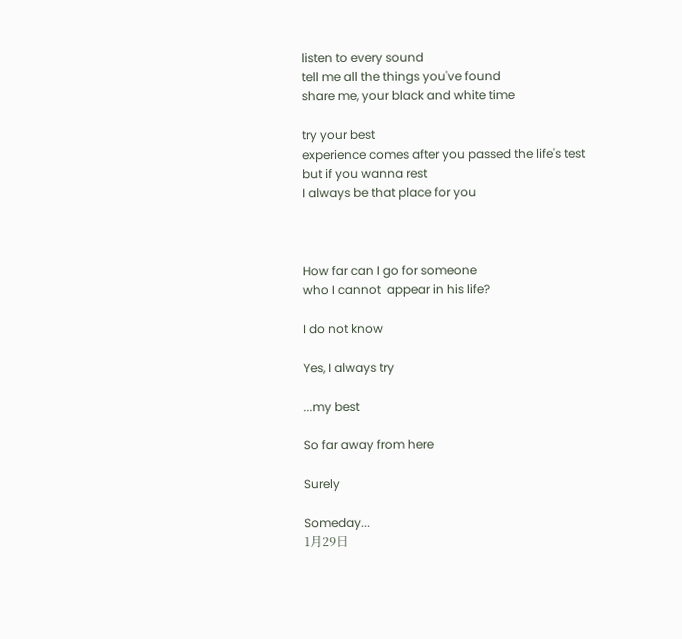listen to every sound
tell me all the things you've found
share me, your black and white time

try your best
experience comes after you passed the life's test
but if you wanna rest
I always be that place for you



How far can I go for someone
who I cannot  appear in his life?

I do not know

Yes, I always try

...my best

So far away from here

Surely

Someday...
1月29日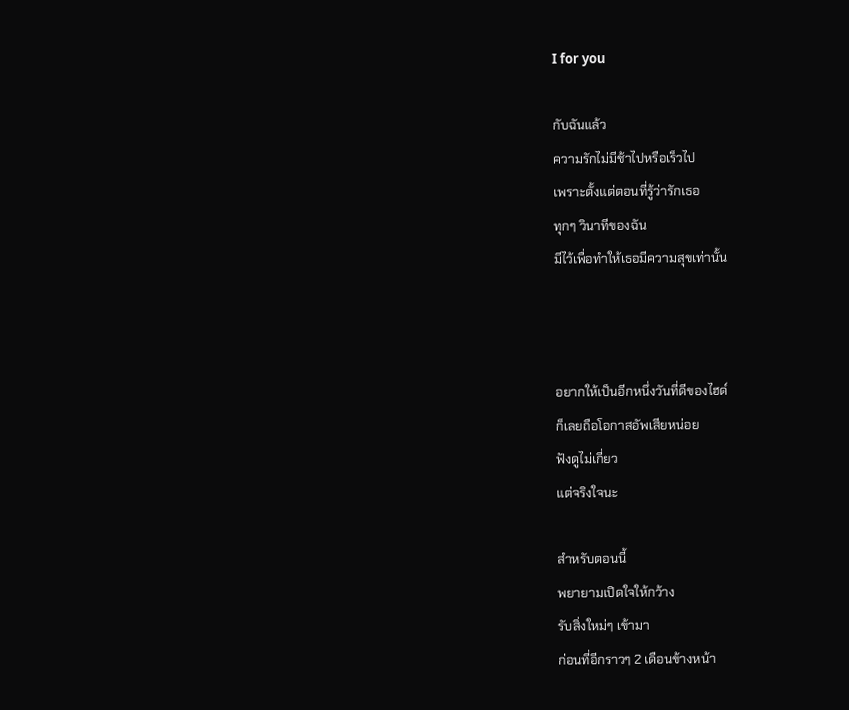I for you

กับฉันแล้ว
ความรักไม่มีช้าไปหรือเร็วไป
เพราะตั้งแต่ตอนที่รู้ว่ารักเธอ
ทุกๆ วินาทีของฉัน
มีไว้เพื่อทำให้เธอมีความสุขเท่านั้น



อยากให้เป็นอีกหนึ่งวันที่ดีของไฮด์
ก็เลยถือโอกาสอัพเสียหน่อย
ฟังดูไม่เกี่ยว
แต่จริงใจนะ

สำหรับตอนนี้
พยายามเปิดใจให้กว้าง
รับสิ่งใหม่ๆ เข้ามา
ก่อนที่อีกราวๆ 2 เดือนข้างหน้า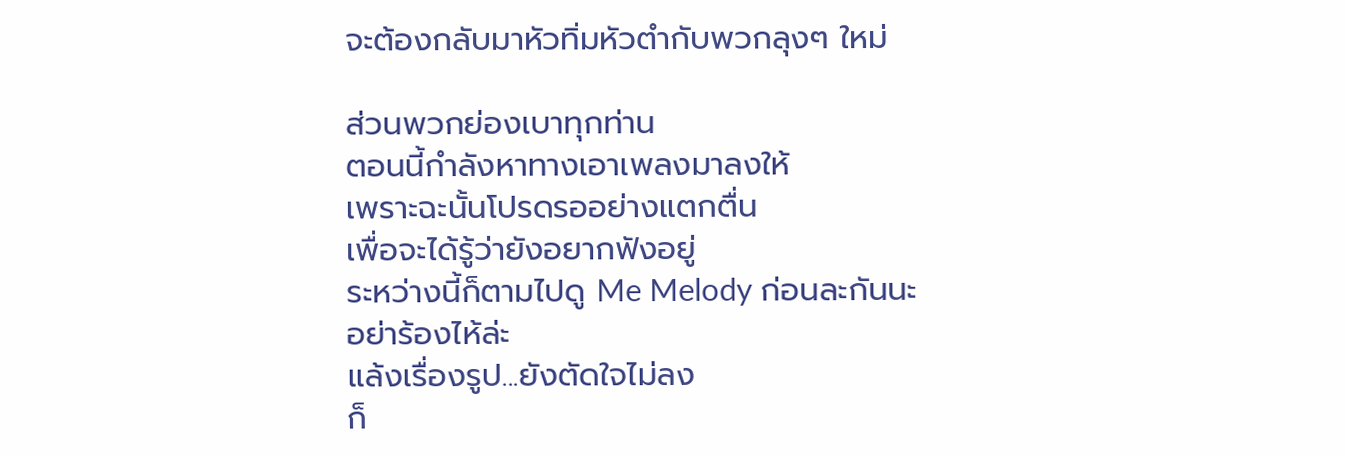จะต้องกลับมาหัวทิ่มหัวตำกับพวกลุงๆ ใหม่

ส่วนพวกย่องเบาทุกท่าน
ตอนนี้กำลังหาทางเอาเพลงมาลงให้
เพราะฉะนั้นโปรดรออย่างแตกตื่น
เพื่อจะได้รู้ว่ายังอยากฟังอยู่
ระหว่างนี้ก็ตามไปดู Me Melody ก่อนละกันนะ
อย่าร้องไห้ล่ะ
แล้งเรื่องรูป...ยังตัดใจไม่ลง
ก็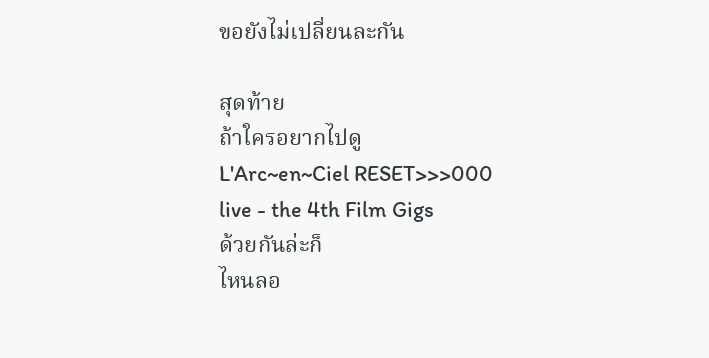ขอยังไม่เปลี่ยนละกัน

สุดท้าย
ถ้าใครอยากไปดู
L'Arc~en~Ciel RESET>>>000
live - the 4th Film Gigs
ด้วยกันล่ะก็
ไหนลอ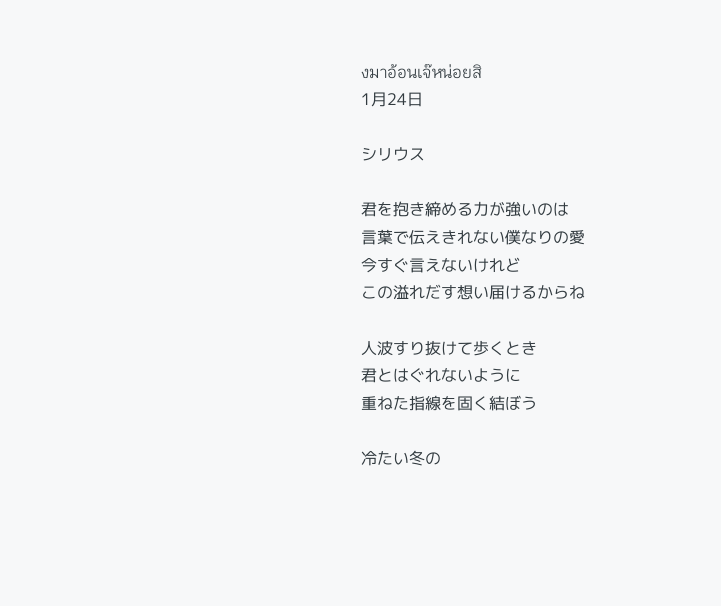งมาอ้อนเจ๊หน่อยสิ
1月24日

シリウス

君を抱き締める力が強いのは
言葉で伝えきれない僕なりの愛
今すぐ言えないけれど
この溢れだす想い届けるからね

人波すり抜けて歩くとき
君とはぐれないように
重ねた指線を固く結ぼう

冷たい冬の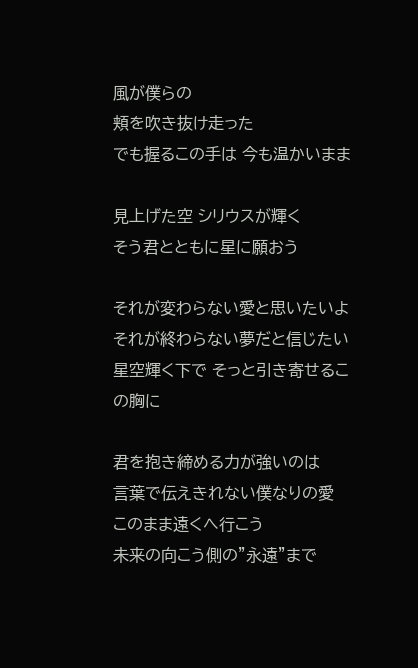風が僕らの
頬を吹き抜け走った
でも握るこの手は 今も温かいまま

見上げた空 シリウスが輝く
そう君とともに星に願おう

それが変わらない愛と思いたいよ
それが終わらない夢だと信じたい
星空輝く下で そっと引き寄せるこの胸に

君を抱き締める力が強いのは
言葉で伝えきれない僕なりの愛
このまま遠くへ行こう
未来の向こう側の”永遠”まで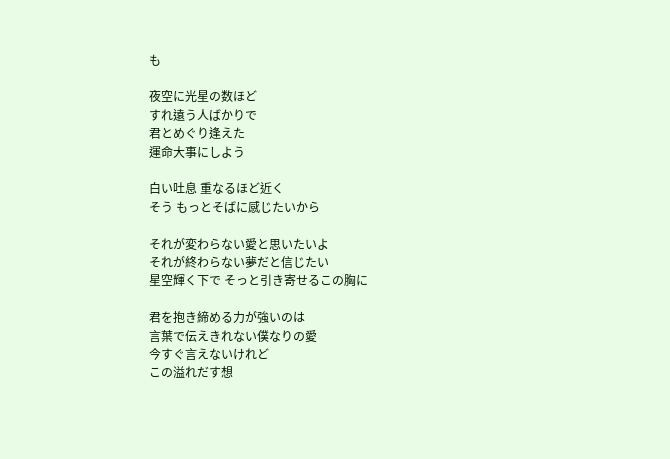も

夜空に光星の数ほど
すれ遠う人ばかりで
君とめぐり逢えた
運命大事にしよう

白い吐息 重なるほど近く
そう もっとそばに感じたいから

それが変わらない愛と思いたいよ
それが終わらない夢だと信じたい
星空輝く下で そっと引き寄せるこの胸に

君を抱き締める力が強いのは
言葉で伝えきれない僕なりの愛
今すぐ言えないけれど
この溢れだす想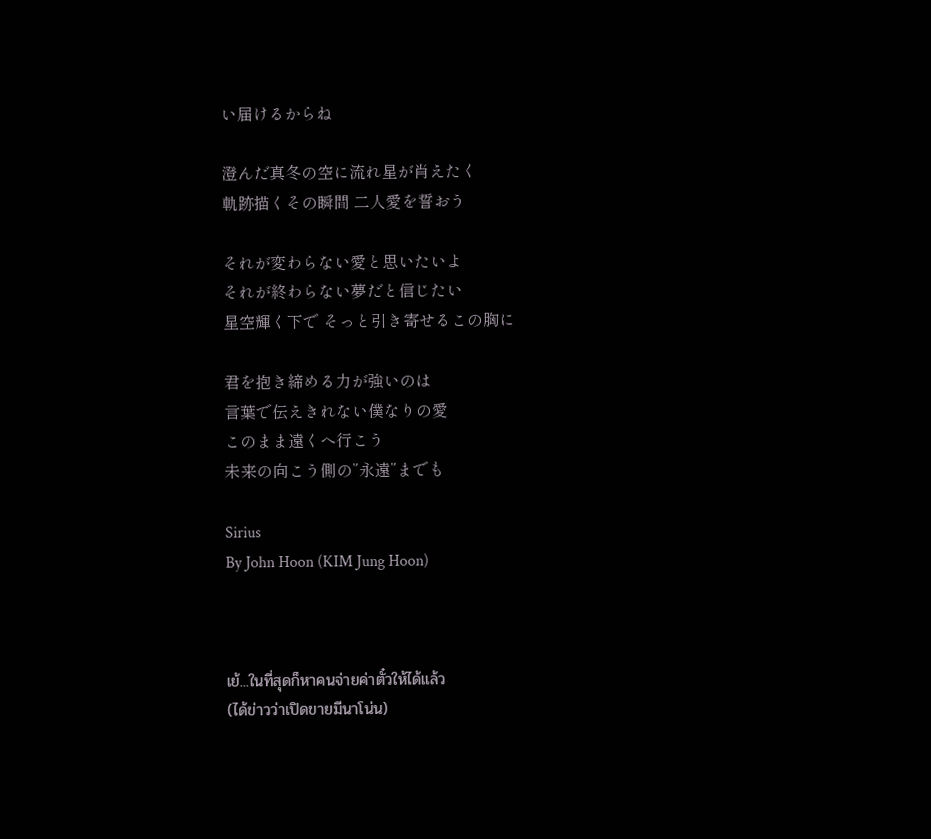い届けるからね

澄んだ真冬の空に流れ星が肖えたく
軌跡描くその瞬間 二人愛を誓おう

それが変わらない愛と思いたいよ
それが終わらない夢だと信じたい
星空輝く下で そっと引き寄せるこの胸に

君を抱き締める力が強いのは
言葉で伝えきれない僕なりの愛
このまま遠くへ行こう
未来の向こう側の”永遠”までも

Sirius
By John Hoon (KIM Jung Hoon)



เย้...ในที่สุดก็หาคนจ่ายค่าตั๋วให้ได้แล้ว
(ได้ข่าวว่าเปิดขายมีนาโน่น)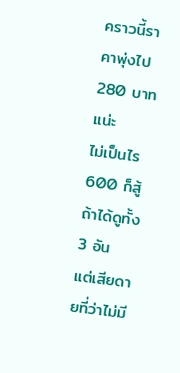คราวนี้ราคาพุ่งไป 280 บาทแน่ะ
ไม่เป็นไร 600 ก็สู้ ถ้าได้ดูทั้ง 3 อัน
แต่เสียดายที่ว่าไม่มี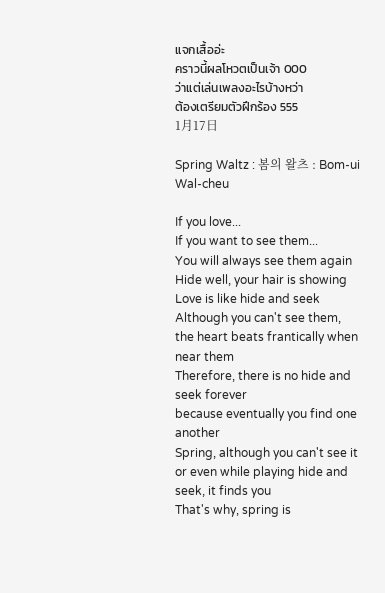แจกเสื้ออ่ะ
คราวนี้ผลโหวตเป็นเจ้า 000
ว่าแต่เล่นเพลงอะไรบ้างหว่า
ต้องเตรียมตัวฝึกร้อง 555
1月17日

Spring Waltz : 봄의 왈츠 : Bom-ui Wal-cheu

If you love...
If you want to see them...
You will always see them again
Hide well, your hair is showing
Love is like hide and seek
Although you can't see them,
the heart beats frantically when near them
Therefore, there is no hide and seek forever
because eventually you find one another
Spring, although you can't see it
or even while playing hide and seek, it finds you
That's why, spring is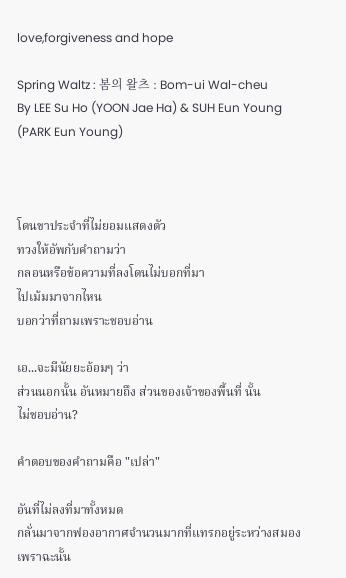love,forgiveness and hope

Spring Waltz : 봄의 왈츠 : Bom-ui Wal-cheu
By LEE Su Ho (YOON Jae Ha) & SUH Eun Young (PARK Eun Young)



โดนขาประจำที่ไม่ยอมแสดงตัว
ทวงให้อัพกับคำถามว่า
กลอนหรือข้อความที่ลงโดนไม่บอกที่มา
ไปเม้มมาจากไหน
บอกว่าที่ถามเพราะชอบอ่าน

เอ...จะมีนัยยะอ้อมๆ ว่า
ส่วนนอกนั้น อันหมายถึง ส่วนของเจ้าของพื้นที่ นั้น
ไม่ชอบอ่าน?

คำตอบของคำถามคือ "เปล่า"

อันที่ไม่ลงที่มาทั้งหมด
กลั่นมาจากฟองอากาศจำนวนมากที่แทรกอยู่ระหว่างสมอง
เพราฉะนั้น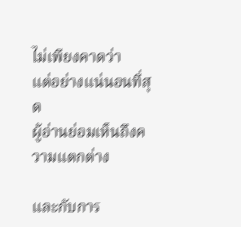ไม่เพียงคาดว่า
แต่อย่างแน่นอนที่สุด
ผู้อ่านย่อมเห็นถึงความแตกต่าง

และกับการ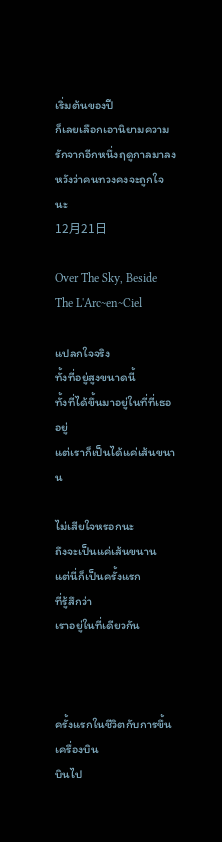เริ่มต้นของปี
ก็เลยเลือกเอานิยามความรักจากอีกหนึ่งฤดูกาลมาลง
หวังว่าคนทวงคงจะถูกใจนะ
12月21日

Over The Sky, Beside The L'Arc~en~Ciel

แปลกใจจริง
ทั้งที่อยู่สูงขนาดนี้
ทั้งที่ได้ขึ้นมาอยู่ในที่ที่เธออยู่
แต่เราก็เป็นได้แค่เส้นขนาน

ไม่เสียใจหรอกนะ
ถึงจะเป็นแค่เส้นขนาน
แต่นี่ก็เป็นครั้งแรก
ที่รู้สึกว่า
เราอยู่ในที่เดียวกัน



ครั้งแรกในชีวิตกับการขึ้นเครื่องบิน
บินไป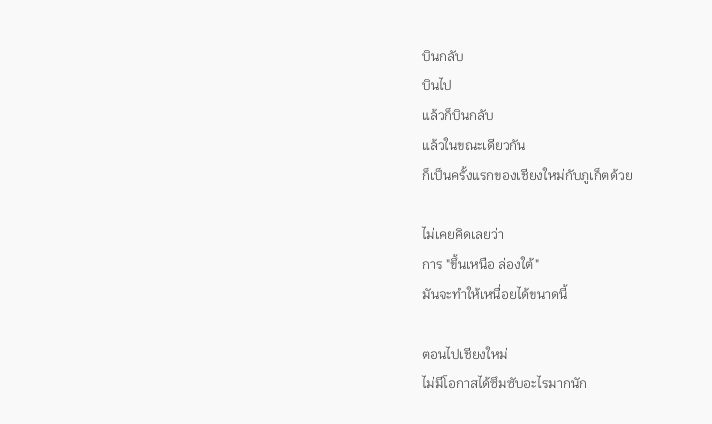บินกลับ
บินไป
แล้วก็บินกลับ
แล้วในขณะเดียวกัน
ก็เป็นครั้งแรกของเชียงใหม่กับภูเก็ตด้วย

ไม่เคยคิดเลยว่า
การ "ขึ้นเหนือ ล่องใต้"
มันจะทำให้เหนื่อยได้ขนาดนี้

ตอนไปเชียงใหม่
ไม่มีโอกาสได้ซึมซับอะไรมากนัก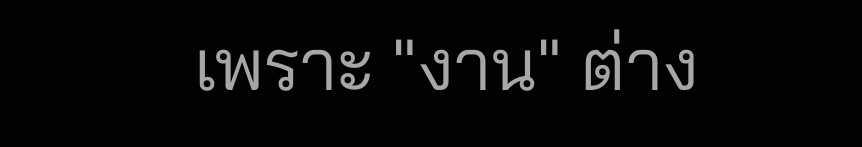เพราะ "งาน" ต่าง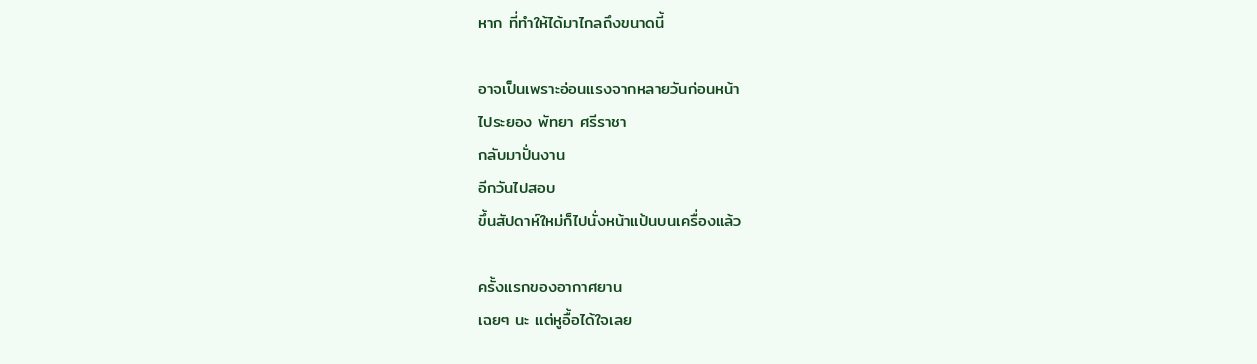หาก ที่ทำให้ได้มาไกลถึงขนาดนี้

อาจเป็นเพราะอ่อนแรงจากหลายวันก่อนหน้า
ไประยอง พัทยา ศรีราชา
กลับมาปั่นงาน
อีกวันไปสอบ
ขึ้นสัปดาห์ใหม่ก็ไปนั่งหน้าแป้นบนเครื่องแล้ว

ครั้งแรกของอากาศยาน
เฉยๆ นะ แต่หูอื้อได้ใจเลย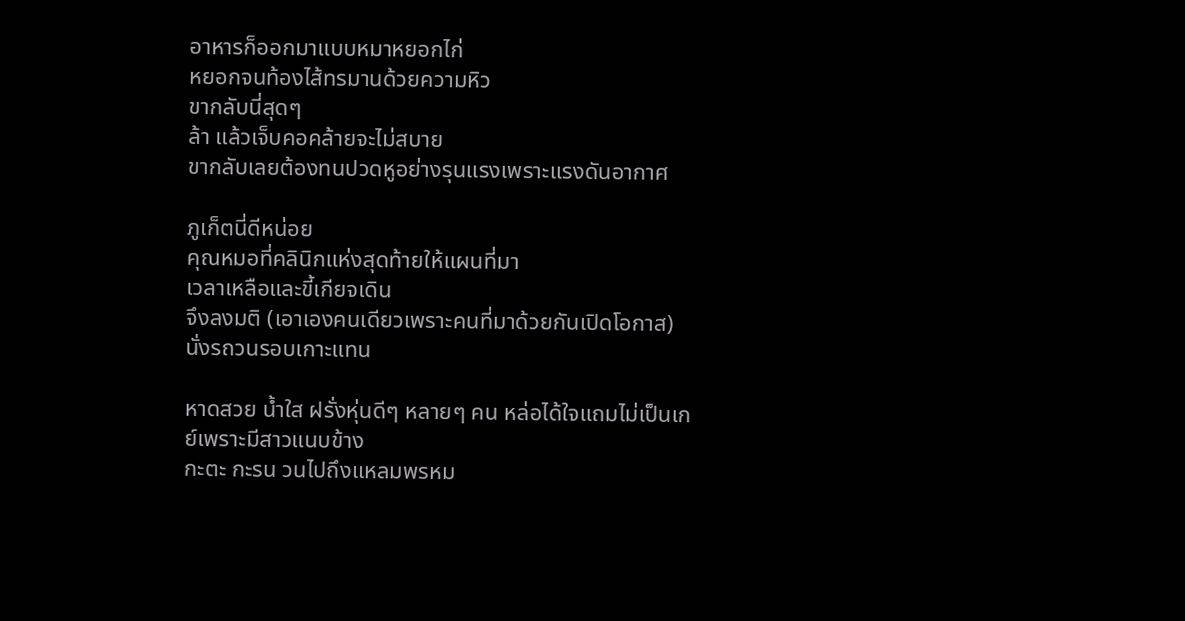อาหารก็ออกมาแบบหมาหยอกไก่
หยอกจนท้องไส้ทรมานด้วยความหิว
ขากลับนี่สุดๆ
ล้า แล้วเจ็บคอคล้ายจะไม่สบาย
ขากลับเลยต้องทนปวดหูอย่างรุนแรงเพราะแรงดันอากาศ

ภูเก็ตนี่ดีหน่อย
คุณหมอที่คลินิกแห่งสุดท้ายให้แผนที่มา
เวลาเหลือและขี้เกียจเดิน
จึงลงมติ (เอาเองคนเดียวเพราะคนที่มาด้วยกันเปิดโอกาส) นั่งรถวนรอบเกาะแทน

หาดสวย น้ำใส ฝรั่งหุ่นดีๆ หลายๆ คน หล่อได้ใจแถมไม่เป็นเกย์เพราะมีสาวแนบข้าง
กะตะ กะรน วนไปถึงแหลมพรหม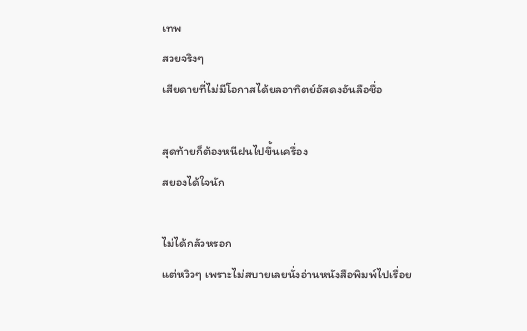เทพ
สวยจริงๆ
เสียดายที่ไม่มีโอกาสได้ยลอาทิตย์อัสดงอันลือชื่อ

สุดท้ายก็ต้องหนีฝนไปขึ้นเครื่อง
สยองได้ใจนัก

ไม่ได้กลัวหรอก
แต่หวิวๆ เพราะไม่สบายเลยนั่งอ่านหนังสือพิมพ์ไปเรื่อย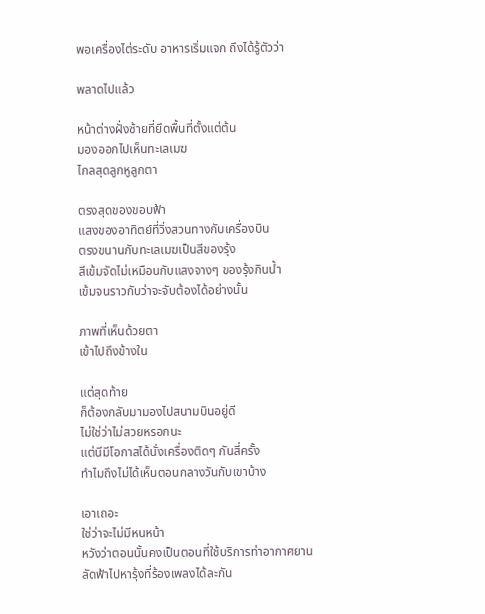พอเครื่องไต่ระดับ อาหารเริ่มแจก ถึงได้รู้ตัวว่า

พลาดไปแล้ว

หน้าต่างฝั่งซ้ายที่ยึดพื้นที่ตั้งแต่ต้น
มองออกไปเห็นทะเลเมฆ
ไกลสุดลูกหูลูกตา

ตรงสุดของขอบฟ้า
แสงของอาทิตย์ที่วิ่งสวนทางกับเครื่องบิน
ตรงขนานกับทะเลเมฆเป็นสีของรุ้ง
สีเข้มจัดไม่เหมือนกับแสงจางๆ ของรุ้งกินน้ำ
เข้มจนราวกับว่าจะจับต้องได้อย่างนั้น

ภาพที่เห็นด้วยตา
เข้าไปถึงข้างใน

แต่สุดท้าย
ก็ต้องกลับมามองไปสนามบินอยู่ดี
ไม่ใช่ว่าไม่สวยหรอกนะ
แต่นีมีโอกาสได้นั่งเครื่องติดๆ กันสี่ครั้ง
ทำไมถึงไม่ได้เห็นตอนกลางวันกับเขาบ้าง

เอาเถอะ
ใช่ว่าจะไม่มีหนหน้า
หวังว่าตอนนั้นคงเป็นตอนที่ใช้บริการท่าอากาศยาน
ลัดฟ้าไปหารุ้งที่ร้องเพลงได้ละกัน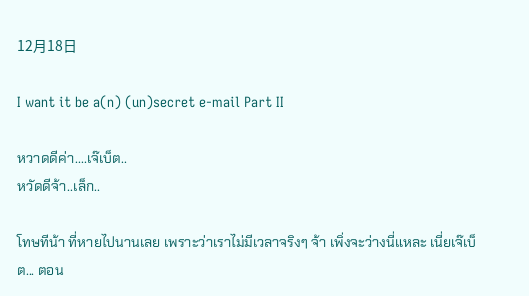12月18日

I want it be a(n) (un)secret e-mail Part II

หวาดดีค่า....เจ๊เบ็ต..
หวัดดีจ้า..เล็ก..

โทษทีน้า ที่หายไปนานเลย เพราะว่าเราไม่มีเวลาจริงๆ จ้า เพิ่งจะว่างนี่แหละ เนี่ยเจ๊เบ็ต... ตอน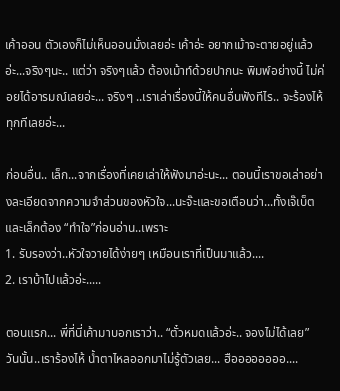เค้าออน ตัวเองก็ไม่เห็นออนมั่งเลยอ่ะ เค้าอ่ะ อยากเม้าจะตายอยู่แล้วอ่ะ...จริงๆนะ.. แต่ว่า จริงๆแล้ว ต้องเม้าท์ด้วยปากนะ พิมพ์อย่างนี้ ไม่ค่อยได้อารมณ์เลยอ่ะ... จริงๆ ..เราเล่าเรื่องนี้ให้คนอื่นฟังทีไร.. จะร้องไห้ทุกทีเลยอ่ะ...

ก่อนอื่น.. เล็ก...จากเรื่องที่เคยเล่าให้ฟังมาอ่ะนะ... ตอนนี้เราขอเล่าอย่างละเอียดจากความจำส่วนของหัวใจ...นะจ๊ะและขอเตือนว่า...ทั้งเจ๊เบ็ตและเล็กต้อง “ทำใจ”ก่อนอ่าน..เพราะ
1. รับรองว่า..หัวใจวายได้ง่ายๆ เหมือนเราที่เป็นมาแล้ว....
2. เราบ้าไปแล้วอ่ะ.....

ตอนแรก... พี่ที่นี่เค้ามาบอกเราว่า.. “ตั๋วหมดแล้วอ่ะ.. จองไม่ได้เลย”
วันนั้น..เราร้องไห้ น้ำตาไหลออกมาไม่รู้ตัวเลย... ฮืออออออออ....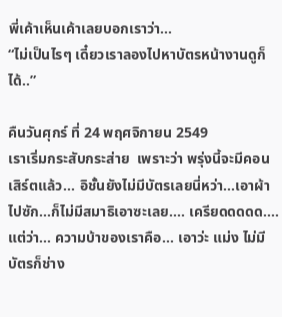พี่เค้าเห็นเค้าเลยบอกเราว่า...
“ไม่เป็นไรๆ เดี๋ยวเราลองไปหาบัตรหน้างานดูก็ได้..”

คืนวันศุกร์ ที่ 24 พฤศจิกายน 2549
เราเริ่มกระสับกระส่าย  เพราะว่า พรุ่งนี้จะมีคอนเสิร์ตแล้ว... อิชั้นยังไม่มีบัตรเลยนี่หว่า...เอาผ้าไปซัก...ก็ไม่มีสมาธิเอาซะเลย.... เครียดดดดด....
แต่ว่า... ความบ้าของเราคือ... เอาว่ะ แม่ง ไม่มีบัตรก็ช่าง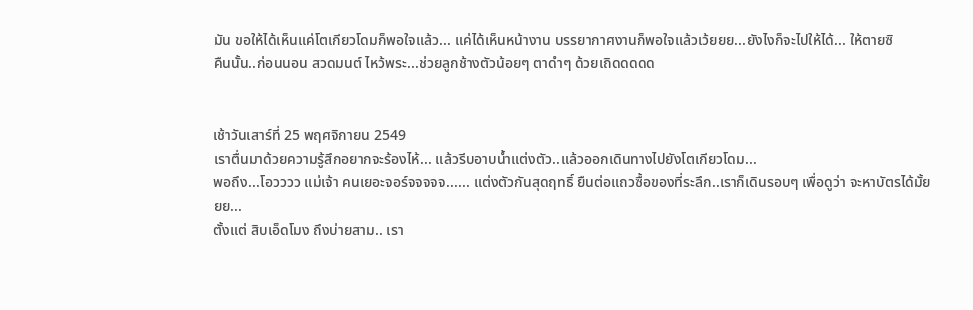มัน ขอให้ได้เห็นแค่โตเกียวโดมก็พอใจแล้ว... แค่ได้เห็นหน้างาน บรรยากาศงานก็พอใจแล้วเว้ยยย...ยังไงก็จะไปให้ได้... ให้ตายซิ
คืนนั้น..ก่อนนอน สวดมนต์ ไหว้พระ...ช่วยลูกช้างตัวน้อยๆ ตาดำๆ ด้วยเถิดดดดด


เช้าวันเสาร์ที่ 25 พฤศจิกายน 2549
เราตื่นมาด้วยความรู้สึกอยากจะร้องไห้... แล้วรีบอาบน้ำแต่งตัว..แล้วออกเดินทางไปยังโตเกียวโดม...
พอถึง...โอวววว แม่เจ้า คนเยอะจอร์จจจจจ...... แต่งตัวกันสุดฤทธิ์ ยืนต่อแถวซื้อของที่ระลึก..เราก็เดินรอบๆ เพื่อดูว่า จะหาบัตรได้มั้ยยย...
ตั้งแต่ สิบเอ็ดโมง ถึงบ่ายสาม.. เรา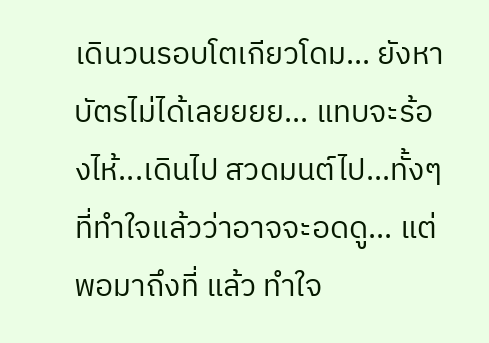เดินวนรอบโตเกียวโดม... ยังหาบัตรไม่ได้เลยยยย... แทบจะร้องไห้...เดินไป สวดมนต์ไป...ทั้งๆที่ทำใจแล้วว่าอาจจะอดดู... แต่พอมาถึงที่ แล้ว ทำใจ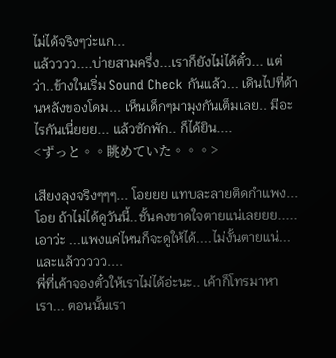ไม่ได้จริงๆว่ะแก...
แล้วววว....บ่ายสามครึ่ง...เราก็ยังไม่ได้ตั๋ว... แต่ว่า..ข้างในเริ่ม Sound Check กันแล้ว... เดินไปที่ด้านหลังของโดม... เห็นเด็กๆมามุงกันเต็มเลย.. มีอะไรกันเนี่ยยย... แล้วซักพัก.. ก็ได้ยิน....
<ずっと。。眺めていた。。。>

เสียงลุงจริงๆๆๆ... โอยยย แทบละลายติดกำแพง... โอย ถ้าไม่ได้ดูวันนี้..ชั้นคงขาดใจตายแน่เลยยย.....เอาว่ะ ...แพงแค่ไหนก็จะดูให้ได้....ไม่งั้นตายแน่...
และแล้ววววว....
พี่ที่เค้าจองตั๋วให้เราไม่ได้อ่ะนะ.. เค้าก็โทรมาหาเรา... ตอนนั้นเรา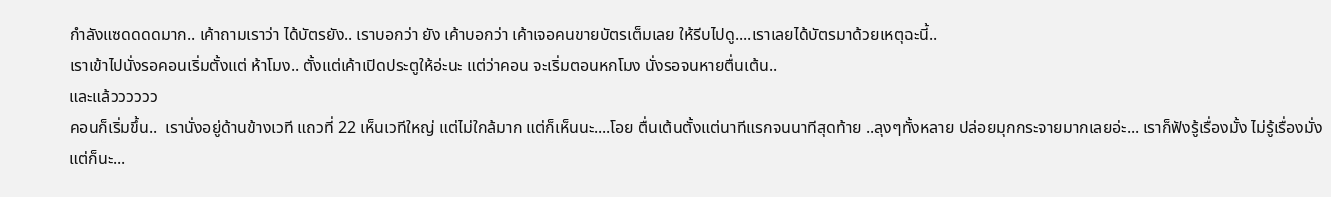กำลังแซดดดดมาก.. เค้าถามเราว่า ได้บัตรยัง.. เราบอกว่า ยัง เค้าบอกว่า เค้าเจอคนขายบัตรเต็มเลย ให้รีบไปดู....เราเลยได้บัตรมาด้วยเหตุฉะนี้..
เราเข้าไปนั่งรอคอนเริ่มตั้งแต่ ห้าโมง.. ตั้งแต่เค้าเปิดประตูให้อ่ะนะ แต่ว่าคอน จะเริ่มตอนหกโมง นั่งรอจนหายตื่นเต้น..
และแล้วววววว
คอนก็เริ่มขึ้น..  เรานั่งอยู่ด้านข้างเวที แถวที่ 22 เห็นเวทีใหญ่ แต่ไม่ใกล้มาก แต่ก็เห็นนะ....โอย ตื่นเต้นตั้งแต่นาทีแรกจนนาทีสุดท้าย ..ลุงๆทั้งหลาย ปล่อยมุกกระจายมากเลยอ่ะ... เราก็ฟังรู้เรื่องมั้ง ไม่รู้เรื่องมั่ง แต่ก็นะ...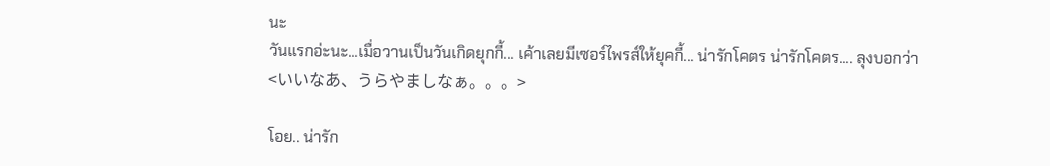นะ
วันแรกอ่ะนะ...เมื่อวานเป็นวันเกิดยุกกี้... เค้าเลยมีเซอร์ไพรส์ให้ยุคกี้... น่ารักโคตร น่ารักโคตร.... ลุงบอกว่า
<いいなあ、うらやましなぁ。。。>

โอย.. น่ารัก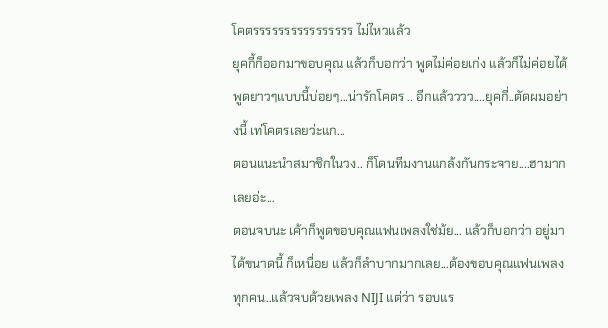โคตรรรรรรรรรรรรรรรร ไม่ไหวแล้ว
ยุคกี้ก็ออกมาขอบคุณ แล้วก็บอกว่า พูดไม่ค่อยเก่ง แล้วก็ไม่ค่อยได้พูดยาวๆแบบนี้บ่อยๆ...น่ารักโคตร .. อีกแล้วววว....ยุคกี่..ตัดผมอย่างนี้ เท่โคตรเลยว่ะแก...
ตอนแนะนำสมาชิกในวง.. ก็โดนทีมงานแกล้งกันกระจาย....ฮามากเลยอ่ะ...
ตอนจบนะ เค้าก็พูดขอบคุณแฟนเพลงใช่ม้ย... แล้วก็บอกว่า อยู่มาได้ขนาดนี้ ก็เหนื่อย แล้วก็ลำบากมากเลย...ต้องขอบคุณแฟนเพลงทุกคน..แล้วจบด้วยเพลง NIJI แต่ว่า รอบแร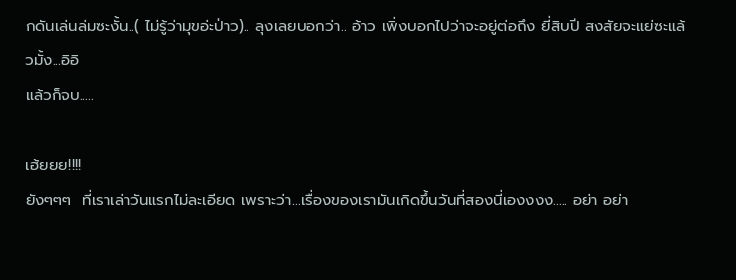กดันเล่นล่มซะงั้น..( ไม่รู้ว่ามุขอ่ะป่าว).. ลุงเลยบอกว่า.. อ้าว เพิ่งบอกไปว่าจะอยู่ต่อถึง ยี่สิบปี สงสัยจะแย่ซะแล้วมั้ง...อิอิ
แล้วก็จบ.....

เฮ้ยยย!!!!
ยังๆๆๆ  ที่เราเล่าวันแรกไม่ละเอียด เพราะว่า...เรื่องของเรามันเกิดขึ้นวันที่สองนี่เองงงง..... อย่า อย่า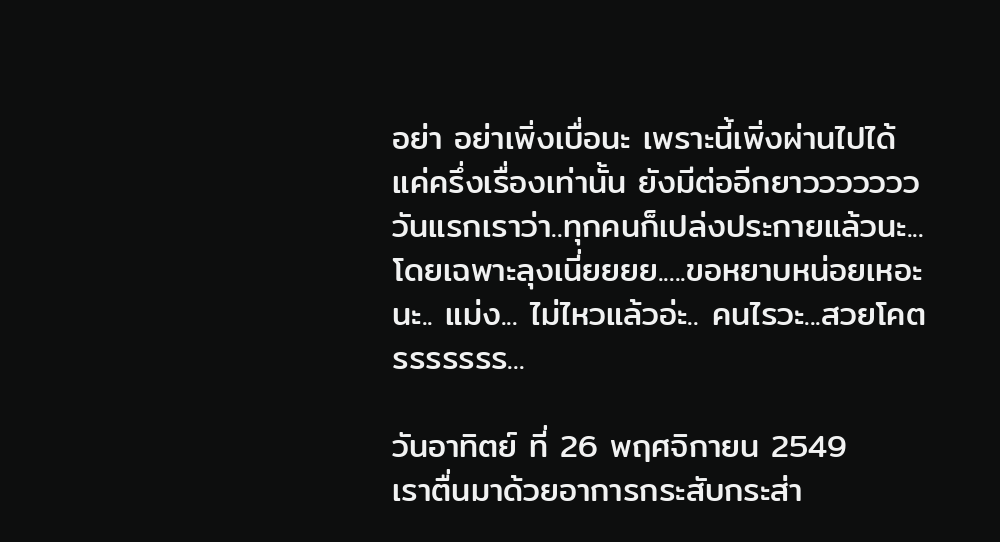อย่า อย่าเพิ่งเบื่อนะ เพราะนี้เพิ่งผ่านไปได้แค่ครึ่งเรื่องเท่านั้น ยังมีต่ออีกยาววววววว
วันแรกเราว่า..ทุกคนก็เปล่งประกายแล้วนะ...โดยเฉพาะลุงเนี่ยยยย.....ขอหยาบหน่อยเหอะนะ.. แม่ง... ไม่ไหวแล้วอ่ะ.. คนไรวะ...สวยโคตรรรรรรร...

วันอาทิตย์ ที่ 26 พฤศจิกายน 2549
เราตื่นมาด้วยอาการกระสับกระส่า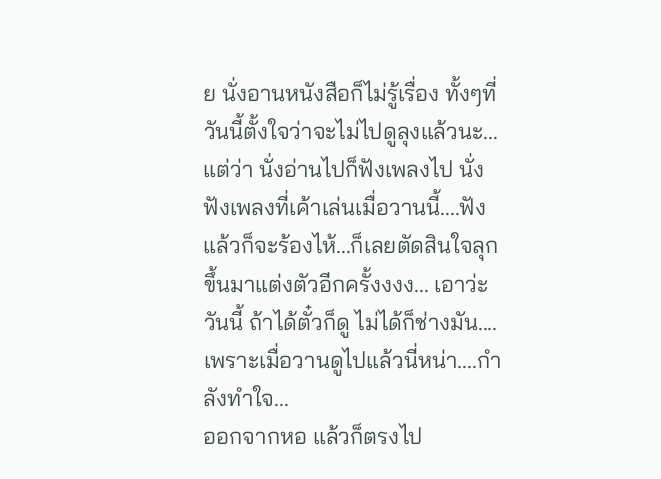ย นั่งอานหนังสือก็ไม่รู้เรื่อง ทั้งๆที่วันนี้ตั้งใจว่าจะไม่ไปดูลุงแล้วนะ... แต่ว่า นั่งอ่านไปก็ฟังเพลงไป นั่งฟังเพลงที่เค้าเล่นเมื่อวานนี้....ฟังแล้วก็จะร้องไห้...ก็เลยตัดสินใจลุกขึ้นมาแต่งตัวอีกครั้งงงง... เอาว่ะ วันนี้ ถ้าได้ตั๋วก็ดู ไม่ได้ก็ช่างมัน....เพราะเมื่อวานดูไปแล้วนี่หน่า....กำลังทำใจ...
ออกจากหอ แล้วก็ตรงไป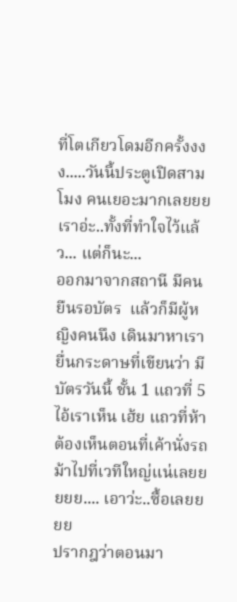ที่โตเกียวโดมอีกครั้งงงง.....วันนี้ประตูเปิดสามโมง คนเยอะมากเลยยย เราอ่ะ..ทั้งที่ทำใจไว้แล้ว... แต่ก็นะ...
ออกมาจากสถานี มีคนยืนรอบัตร  แล้วก็มีผู้หญิงคนนึง เดินมาหาเรา ยื่นกระดาษที่เขียนว่า มีบัตรวันนี้ ชั้น 1 แถวที่ 5  ไอ้เราเห็น เฮ้ย แถวที่ห้า ต้องเห็นตอนที่เค้านั่งรถม้าไปที่เวทีใหญ่แน่เลยยยยย.... เอาว่ะ..ซื้อเลยยยย
ปรากฎว่าตอนมา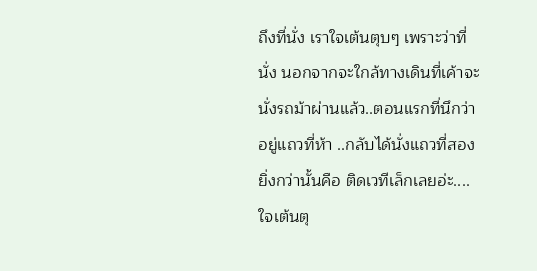ถึงที่นั่ง เราใจเต้นตุบๆ เพราะว่าที่นั่ง นอกจากจะใกล้ทางเดินที่เค้าจะนั่งรถม้าผ่านแล้ว..ตอนแรกที่นึกว่าอยู่แถวที่ห้า ..กลับได้นั่งแถวที่สอง ยิ่งกว่านั้นคือ ติดเวทีเล็กเลยอ่ะ.... ใจเต้นตุ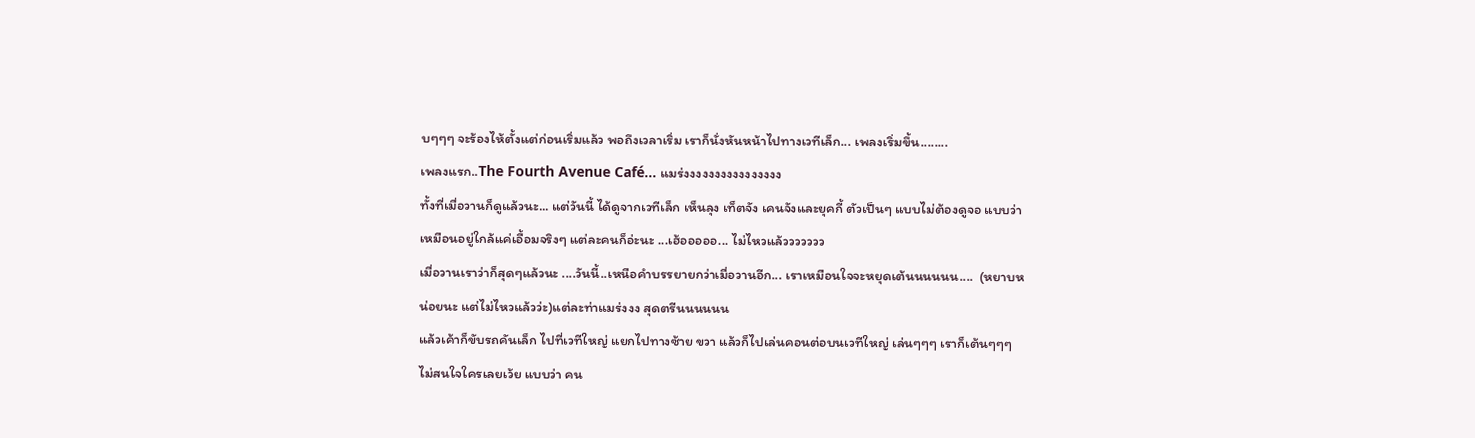บๆๆๆ จะร้องไห้ตั้งแต่ก่อนเริ่มแล้ว พอถึงเวลาเริ่ม เราก็นั่งหันหน้าไปทางเวทีเล็ก... เพลงเริ่มขึ้น........
เพลงแรก..The Fourth Avenue Café… แมร่งงงงงงงงงงงงงงงง
ทั้งที่เมื่อวานก็ดูแล้วนะ... แต่วันนี้ ได้ดูจากเวทีเล็ก เห็นลุง เท็ตจัง เคนจังและยุคกี้ ตัวเป็นๆ แบบไม่ต้องดูจอ แบบว่าเหมือนอยู่ใกล้แค่เอื้อมจริงๆ แต่ละคนก็อ่ะนะ ...เฮ้อออออ... ไม่ไหวแล้ววววววว
เมื่อวานเราว่าก็สุดๆแล้วนะ ....วันนี้..เหนือคำบรรยายกว่าเมื่อวานอีก... เราเหมือนใจจะหยุดเต้นนนนนน....  (หยาบหน่อยนะ แต่ไม่ไหวแล้วว่ะ)แต่ละท่าแมร่งงง สุดตรีนนนนนน
แล้วเค้าก็ขับรถคันเล็ก ไปที่เวทีใหญ่ แยกไปทางซ้าย ขวา แล้วก็ไปเล่นคอนต่อบนเวทีใหญ่ เล่นๆๆๆ เราก็เต้นๆๆๆ ไม่สนใจใครเลยเว้ย แบบว่า คน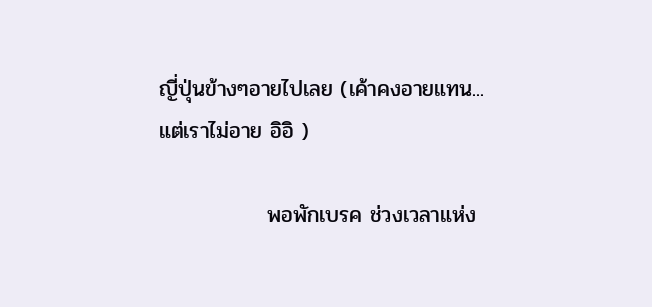ญี่ปุ่นข้างๆอายไปเลย (เค้าคงอายแทน... แต่เราไม่อาย อิอิ )

              พอพักเบรค ช่วงเวลาแห่ง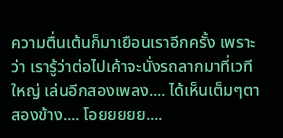ความตื่นเต้นก็มาเยือนเราอีกครั้ง เพราะว่า เรารู้ว่าต่อไปเค้าจะนั่งรถลากมาที่เวทีใหญ่ เล่นอีกสองเพลง.... ได้เห็นเต็มๆตาสองข้าง.... โอยยยยย....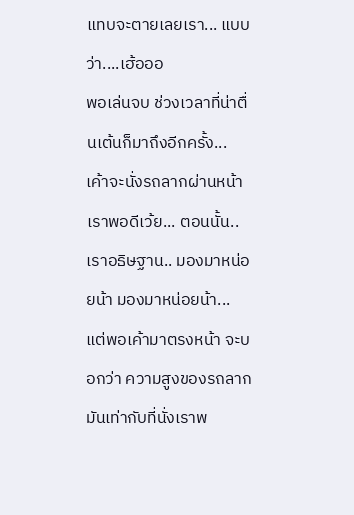แทบจะตายเลยเรา... แบบว่า....เฮ้อออ
พอเล่นจบ ช่วงเวลาที่น่าตื่นเต้นก็มาถึงอีกครั้ง... เค้าจะนั่งรถลากผ่านหน้าเราพอดีเว้ย... ตอนนั้น..เราอธิษฐาน.. มองมาหน่อยน้า มองมาหน่อยน้า... แต่พอเค้ามาตรงหน้า จะบอกว่า ความสูงของรถลากมันเท่ากับที่นั่งเราพ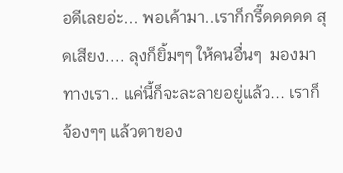อดีเลยอ่ะ... พอเค้ามา..เราก็กรี๊ดดดดด สุดเสียง.... ลุงก็ยิ้มๆๆ ให้คนอื่นๆ  มองมาทางเรา.. แค่นี้ก็จะละลายอยู่แล้ว... เราก็จ้องๆๆ แล้วตาของ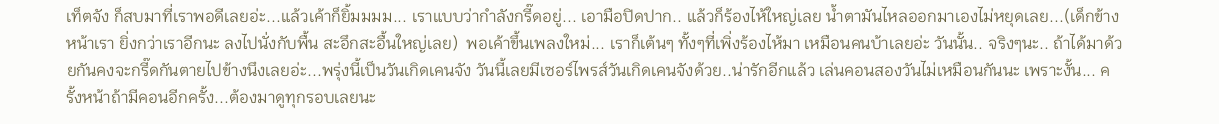เท็ตจัง ก็สบมาที่เราพอดีเลยอ่ะ...แล้วเค้าก็ยิ้มมมม... เราแบบว่ากำลังกรี๊ดอยู่... เอามือปิดปาก.. แล้วก็ร้องไห้ใหญ่เลย น้ำตามันไหลออกมาเองไม่หยุดเลย...(เด็กข้างหน้าเรา ยิ่งกว่าเราอีกนะ ลงไปนั่งกับพื้น สะอึกสะอื้นใหญ่เลย)  พอเค้าขึ้นเพลงใหม่... เราก็เต้นๆ ทั้งๆที่เพิ่งร้องไห้มา เหมือนคนบ้าเลยอ่ะ วันนั้น.. จริงๆนะ.. ถ้าได้มาด้วยกันคงจะกรี๊ดกันตายไปข้างนึงเลยอ่ะ...พรุ่งนี้เป็นวันเกิดเคนจัง วันนี้เลยมีเซอร์ไพรส์วันเกิดเคนจังด้วย..น่ารักอีกแล้ว เล่นคอนสองวันไม่เหมือนกันนะ เพราะงั้น... ครั้งหน้าถ้ามีคอนอีกครั้ง...ต้องมาดูทุกรอบเลยนะ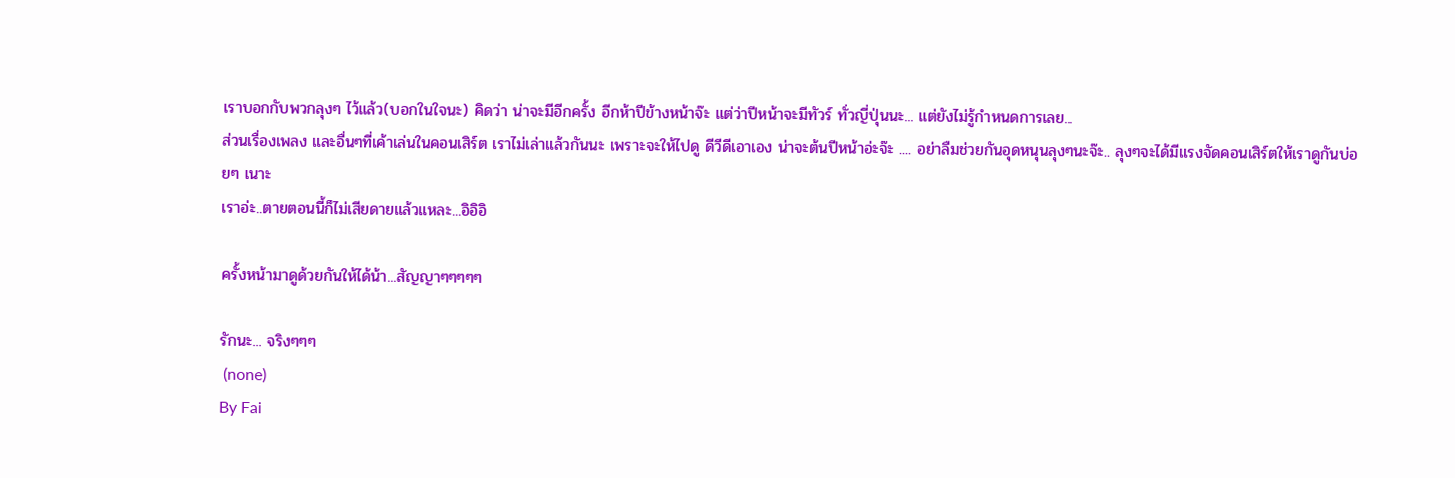เราบอกกับพวกลุงๆ ไว้แล้ว(บอกในใจนะ) คิดว่า น่าจะมีอีกครั้ง อีกห้าปีข้างหน้าจ๊ะ แต่ว่าปีหน้าจะมีทัวร์ ทั่วญี่ปุ่นนะ... แต่ยังไม่รู้กำหนดการเลย...
ส่วนเรื่องเพลง และอื่นๆที่เค้าเล่นในคอนเสิร์ต เราไม่เล่าแล้วกันนะ เพราะจะให้ไปดู ดีวีดีเอาเอง น่าจะต้นปีหน้าอ่ะจ๊ะ .... อย่าลืมช่วยกันอุดหนุนลุงๆนะจ๊ะ.. ลุงๆจะได้มีแรงจัดคอนเสิร์ตให้เราดูกันบ่อยๆ เนาะ
เราอ่ะ..ตายตอนนี้ก็ไม่เสียดายแล้วแหละ...อิอิอิ

ครั้งหน้ามาดูด้วยกันให้ได้น้า...สัญญาๆๆๆๆๆ

รักนะ... จริงๆๆๆ
 (none)
By Fai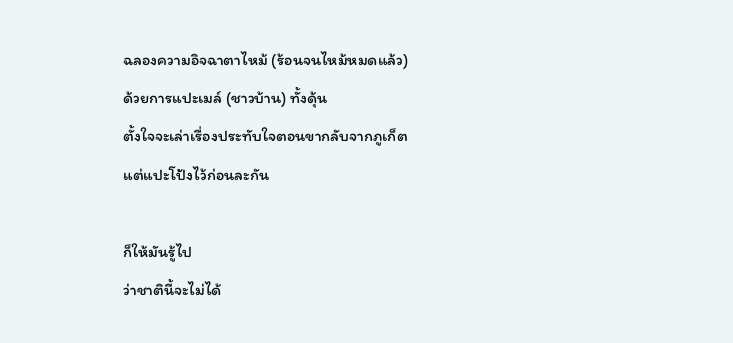ฉลองความอิจฉาตาไหม้ (ร้อนจนไหม้หมดแล้ว)
ด้วยการแปะเมล์ (ชาวบ้าน) ทั้งดุ้น
ตั้งใจจะเล่าเรื่องประทับใจตอนขากลับจากภูเก็ต
แต่แปะโป้งไว้ก่อนละกัน

ก็ให้มันรู้ไป
ว่าชาตินี้จะไม่ได้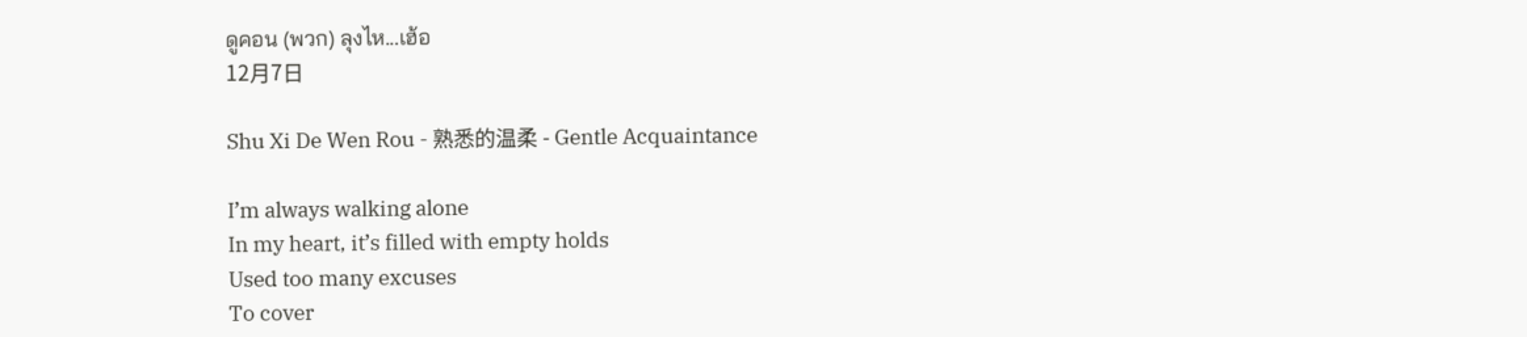ดูคอน (พวก) ลุงไห...เฮ้อ
12月7日

Shu Xi De Wen Rou - 熟悉的温柔 - Gentle Acquaintance

I’m always walking alone
In my heart, it’s filled with empty holds
Used too many excuses
To cover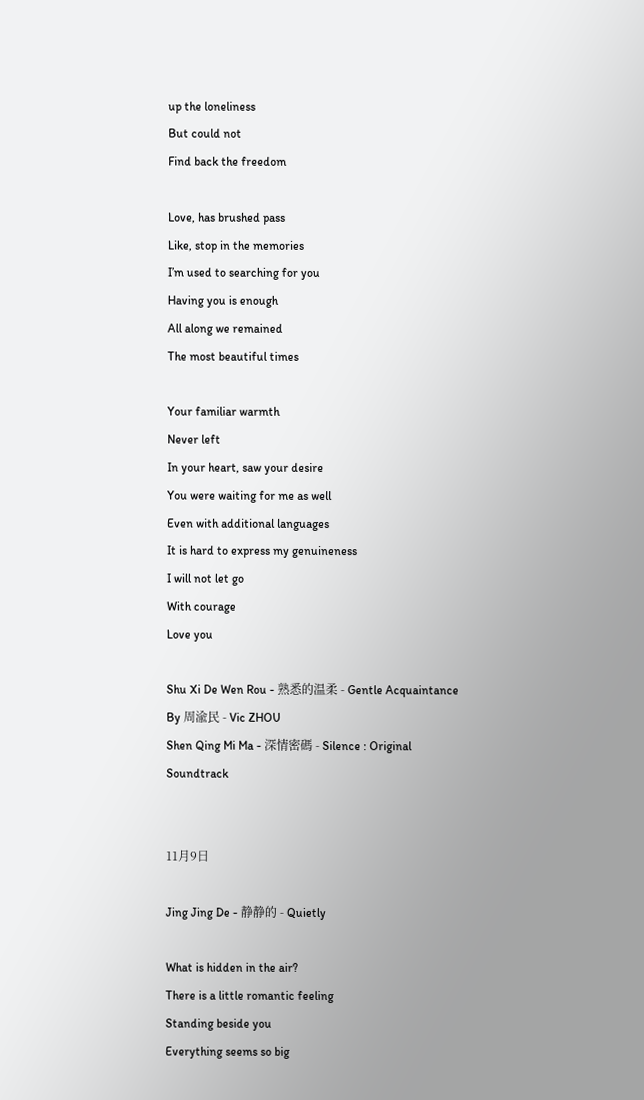up the loneliness
But could not
Find back the freedom

Love, has brushed pass
Like, stop in the memories
I’m used to searching for you
Having you is enough
All along we remained
The most beautiful times

Your familiar warmth
Never left
In your heart, saw your desire
You were waiting for me as well
Even with additional languages
It is hard to express my genuineness
I will not let go
With courage
Love you

Shu Xi De Wen Rou - 熟悉的温柔 - Gentle Acquaintance
By 周渝民 - Vic ZHOU
Shen Qing Mi Ma - 深情密碼 - Silence : Original Soundtrack


11月9日

Jing Jing De - 静静的 - Quietly

What is hidden in the air?
There is a little romantic feeling
Standing beside you
Everything seems so big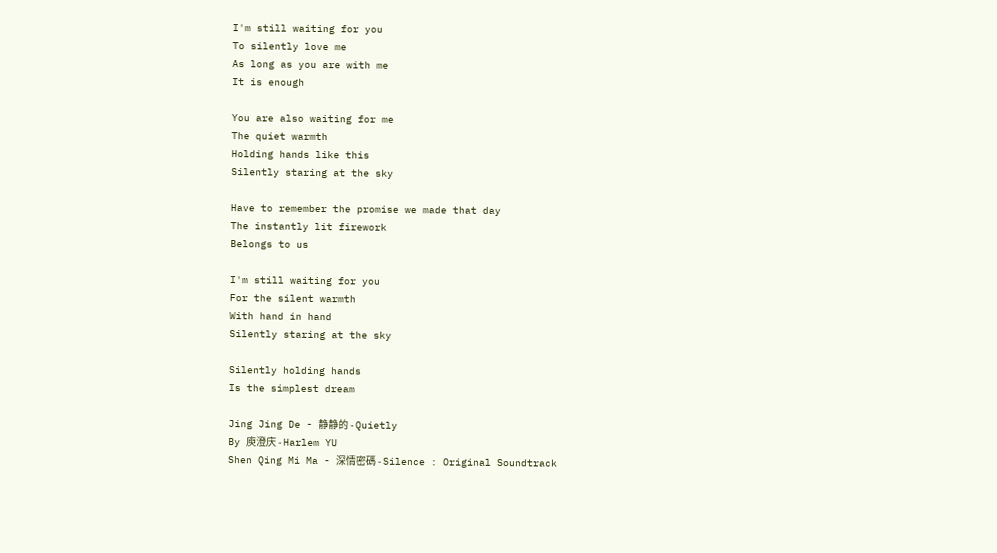I'm still waiting for you
To silently love me
As long as you are with me
It is enough

You are also waiting for me
The quiet warmth
Holding hands like this
Silently staring at the sky

Have to remember the promise we made that day
The instantly lit firework
Belongs to us

I'm still waiting for you
For the silent warmth
With hand in hand
Silently staring at the sky

Silently holding hands
Is the simplest dream

Jing Jing De - 静静的 - Quietly
By 庾澄庆 - Harlem YU
Shen Qing Mi Ma - 深情密碼 - Silence : Original Soundtrack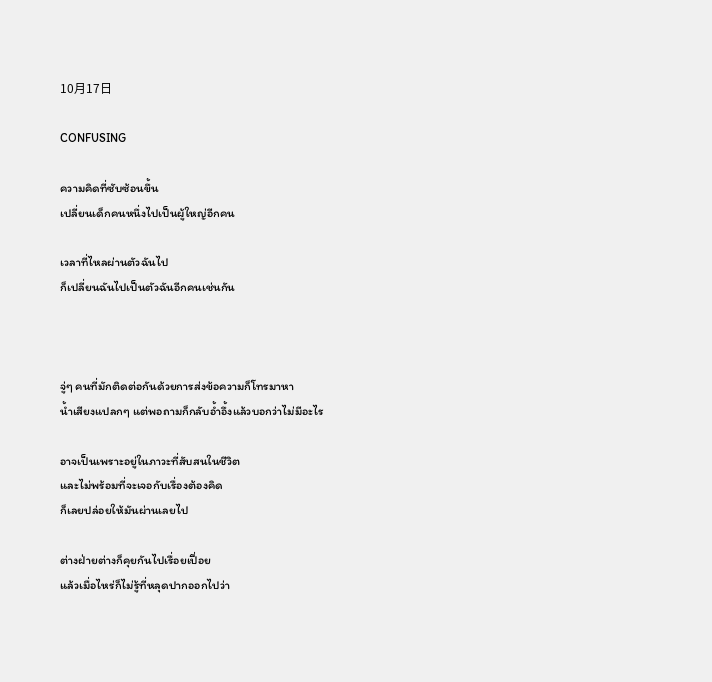10月17日

CONFUSING

ความคิดที่ซับซ้อนขึ้น
เปลี่ยนเด็กคนหนึ่งไปเป็นผู้ใหญ่อีกคน

เวลาที่ไหลผ่านตัวฉันไป
ก็เปลี่ยนฉันไปเป็นตัวฉันอีกคนเช่นกัน



จู่ๆ คนที่มักติดต่อกันด้วยการส่งข้อความก็โทรมาหา
น้ำเสียงแปลกๆ แต่พอถามก็กลับอ้ำอึ้งแล้วบอกว่าไม่มีอะไร

อาจเป็นเพราะอยู่ในภาวะที่สับสนในชีวิต
และไม่พร้อมที่จะเจอกับเรื่องต้องคิด
ก็เลยปล่อยให้มันผ่านเลยไป

ต่างฝ่ายต่างก็คุยกันไปเรื่อยเปื่อย
แล้วเมื่อไหร่ก็ไม่รู้ที่หลุดปากออกไปว่า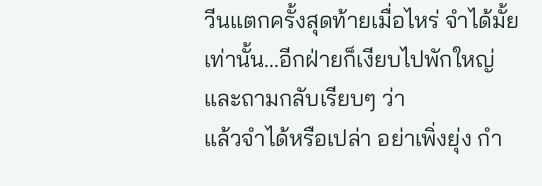วีนแตกครั้งสุดท้ายเมื่อไหร่ จำได้มั้ย
เท่านั้น...อีกฝ่ายก็เงียบไปพักใหญ่
และถามกลับเรียบๆ ว่า
แล้วจำได้หรือเปล่า อย่าเพิ่งยุ่ง กำ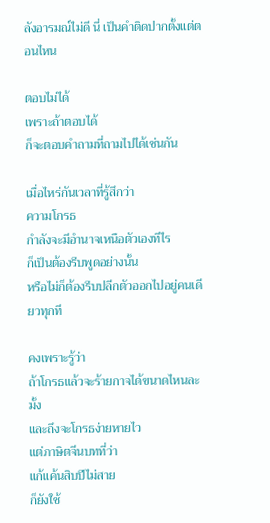ลังอารมณ์ไม่ดี นี่ เป็นคำติดปากตั้งแต่ตอนไหน

ตอบไม่ได้
เพราะถ้าตอบได้
ก็จะตอบคำถามที่ถามไปได้เช่นกัน

เมื่อไหร่กันเวลาที่รู้สึกว่า
ความโกรธ
กำลังจะมีอำนาจเหนือตัวเองทีไร
ก็เป็นต้องรีบพูดอย่างนั้น
หรือไม่ก็ต้องรีบปลีกตัวออกไปอยู่คนเดียวทุกที

คงเพราะรู้ว่า
ถ้าโกรธแล้วจะร้ายกาจได้ขนาดไหนละมั้ง
และถึงจะโกรธง่ายหายไว
แต่ภาษิตจีนบทที่ว่า
แก้แค้นสิบปีไม่สาย
ก็ยังใช้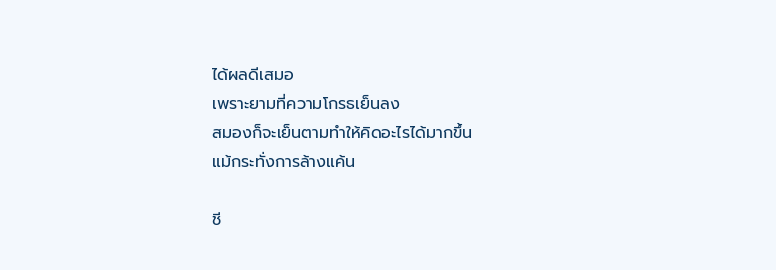ได้ผลดีเสมอ
เพราะยามที่ความโกรธเย็นลง
สมองก็จะเย็นตามทำให้คิดอะไรได้มากขึ้น
แม้กระทั่งการล้างแค้น

ชี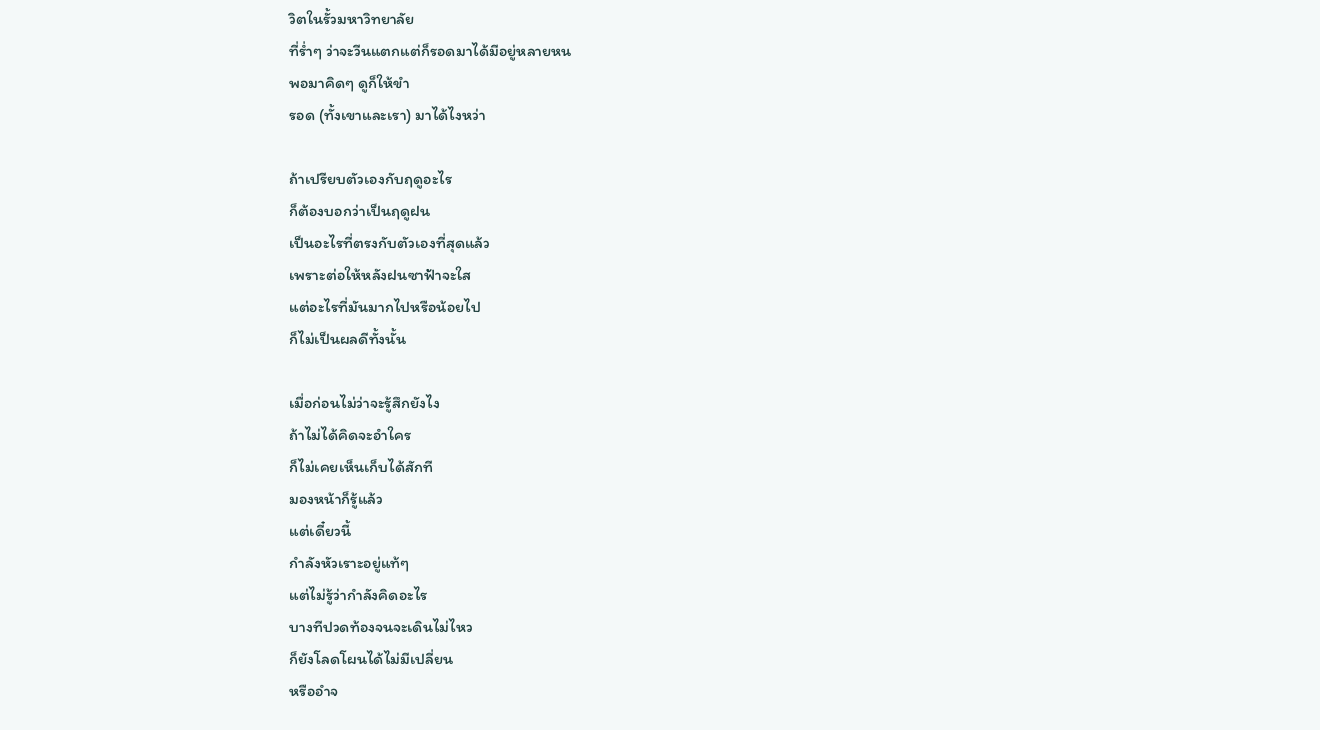วิตในรั้วมหาวิทยาลัย
ที่ร่ำๆ ว่าจะวีนแตกแต่ก็รอดมาได้มีอยู่หลายหน
พอมาคิดๆ ดูก็ให้ขำ
รอด (ทั้งเขาและเรา) มาได้ไงหว่า

ถ้าเปรียบตัวเองกับฤดูอะไร
ก็ต้องบอกว่าเป็นฤดูฝน
เป็นอะไรที่ตรงกับตัวเองที่สุดแล้ว
เพราะต่อให้หลังฝนซาฟ้าจะใส
แต่อะไรที่มันมากไปหรือน้อยไป
ก็ไม่เป็นผลดีทั้งนั้น

เมื่อก่อนไม่ว่าจะรู้สึกยังไง
ถ้าไม่ได้คิดจะอำใคร
ก็ไม่เคยเห็นเก็บได้สักที
มองหน้าก็รู้แล้ว
แต่เดี๋ยวนี้
กำลังหัวเราะอยู่แท้ๆ
แต่ไม่รู้ว่ากำลังคิดอะไร
บางทีปวดท้องจนจะเดินไม่ไหว
ก็ยังโลดโผนได้ไม่มีเปลี่ยน
หรืออำจ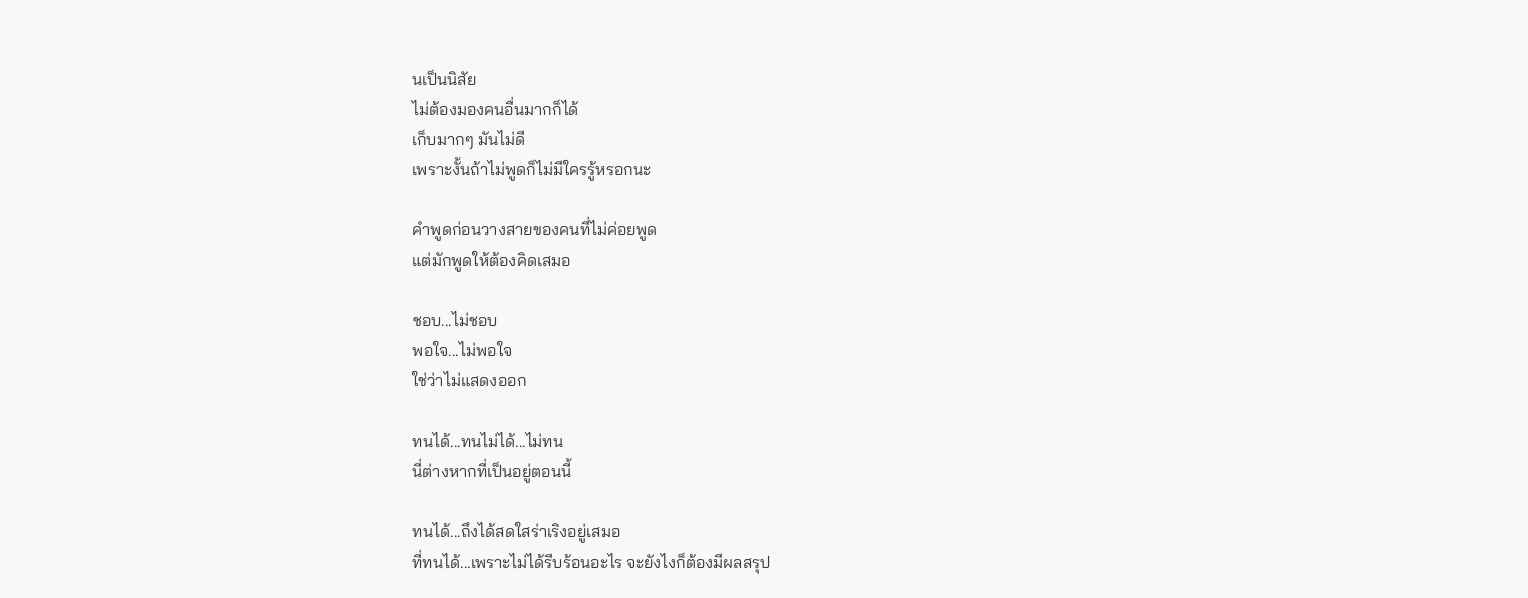นเป็นนิสัย
ไม่ต้องมองคนอื่นมากก็ได้
เก็บมากๆ มันไม่ดี
เพราะงั้นถ้าไม่พูดก็ไม่มีใครรู้หรอกนะ

คำพูดก่อนวางสายของคนที่ไม่ค่อยพูด
แต่มักพูดให้ต้องคิดเสมอ

ชอบ...ไม่ชอบ
พอใจ...ไม่พอใจ
ใช่ว่าไม่แสดงออก

ทนได้...ทนไม่ได้...ไม่ทน
นี่ต่างหากที่เป็นอยู่ตอนนี้

ทนได้...ถึงได้สดใสร่าเริงอยู่เสมอ
ที่ทนได้...เพราะไม่ได้รีบร้อนอะไร จะยังไงก็ต้องมีผลสรุป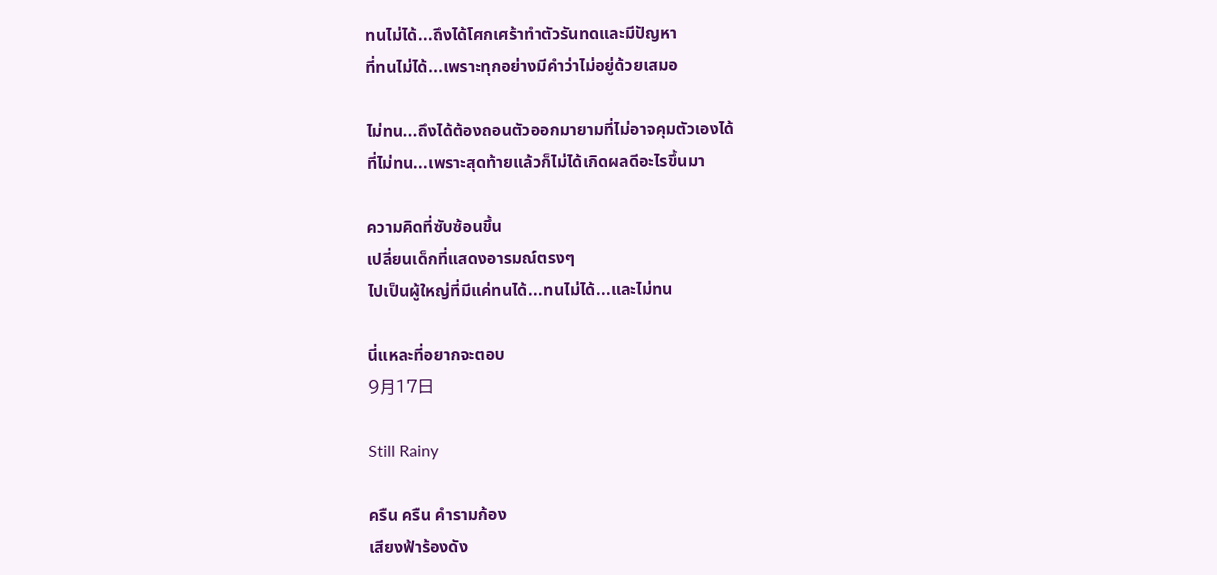ทนไม่ได้...ถึงได้โศกเศร้าทำตัวรันทดและมีปัญหา
ที่ทนไม่ได้...เพราะทุกอย่างมีคำว่าไม่อยู่ด้วยเสมอ

ไม่ทน...ถึงได้ต้องถอนตัวออกมายามที่ไม่อาจคุมตัวเองได้
ที่ไม่ทน...เพราะสุดท้ายแล้วก็ไม่ได้เกิดผลดีอะไรขึ้นมา

ความคิดที่ซับซ้อนขึ้น
เปลี่ยนเด็กที่แสดงอารมณ์ตรงๆ
ไปเป็นผู้ใหญ่ที่มีแค่ทนได้...ทนไม่ได้...และไม่ทน

นี่แหละที่อยากจะตอบ
9月17日

Still Rainy

ครืน ครืน คำรามก้อง
เสียงฟ้าร้องดัง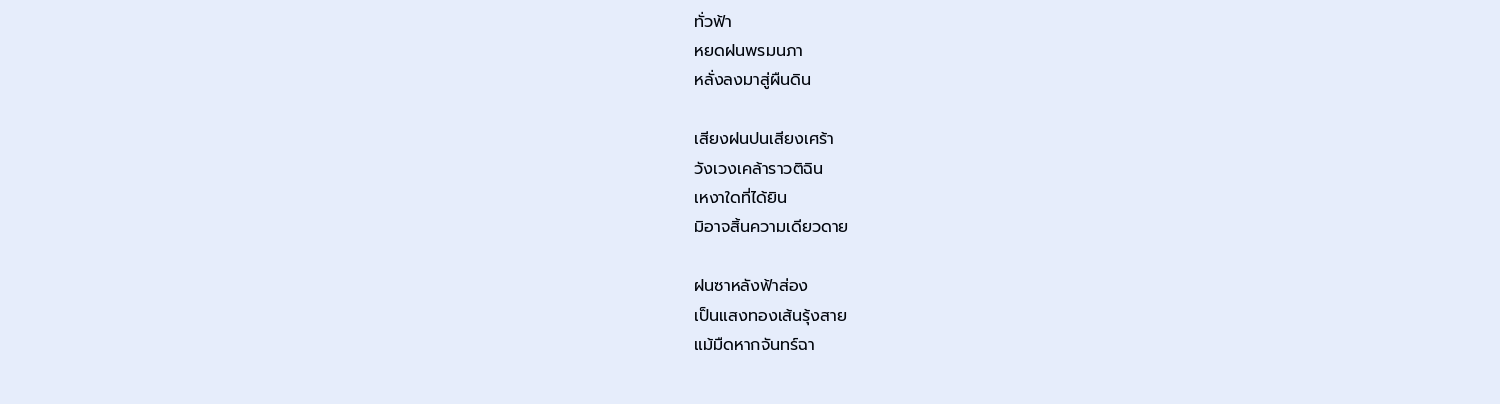ทั่วฟ้า
หยดฝนพรมนภา
หลั่งลงมาสู่ผืนดิน

เสียงฝนปนเสียงเศร้า
วังเวงเคล้าราวติฉิน
เหงาใดที่ได้ยิน
มิอาจสิ้นความเดียวดาย

ฝนซาหลังฟ้าส่อง
เป็นแสงทองเส้นรุ้งสาย
แม้มืดหากจันทร์ฉา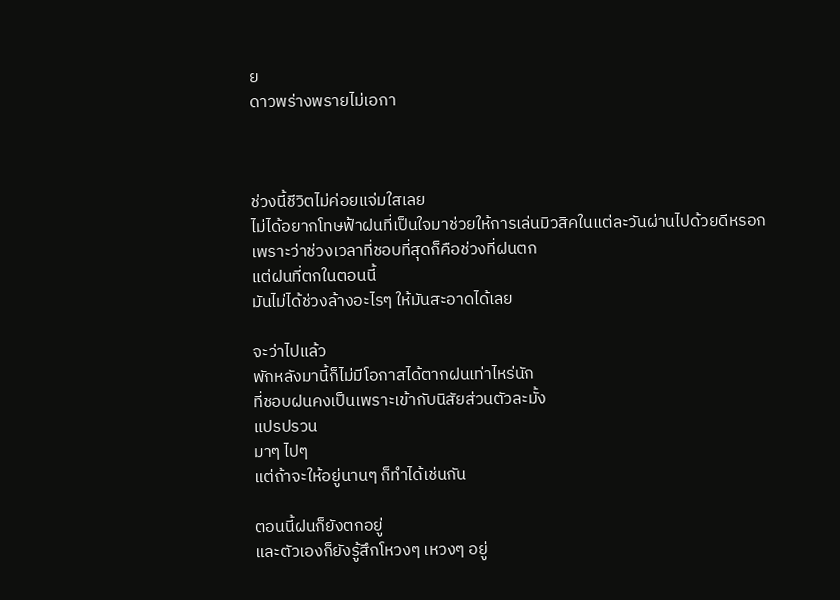ย
ดาวพร่างพรายไม่เอกา



ช่วงนี้ชีวิตไม่ค่อยแจ่มใสเลย
ไม่ได้อยากโทษฟ้าฝนที่เป็นใจมาช่วยให้การเล่นมิวสิคในแต่ละวันผ่านไปด้วยดีหรอก
เพราะว่าช่วงเวลาที่ชอบที่สุดก็คือช่วงที่ฝนตก
แต่ฝนที่ตกในตอนนี้
มันไม่ได้ช่วงล้างอะไรๆ ให้มันสะอาดได้เลย

จะว่าไปแล้ว
พักหลังมานี้ก็ไม่มีโอกาสได้ตากฝนเท่าไหร่นัก
ที่ชอบฝนคงเป็นเพราะเข้ากับนิสัยส่วนตัวละมั้ง
แปรปรวน
มาๆ ไปๆ
แต่ถ้าจะให้อยู่นานๆ ก็ทำได้เช่นกัน

ตอนนี้ฝนก็ยังตกอยู่
และตัวเองก็ยังรู้สึกโหวงๆ เหวงๆ อยู่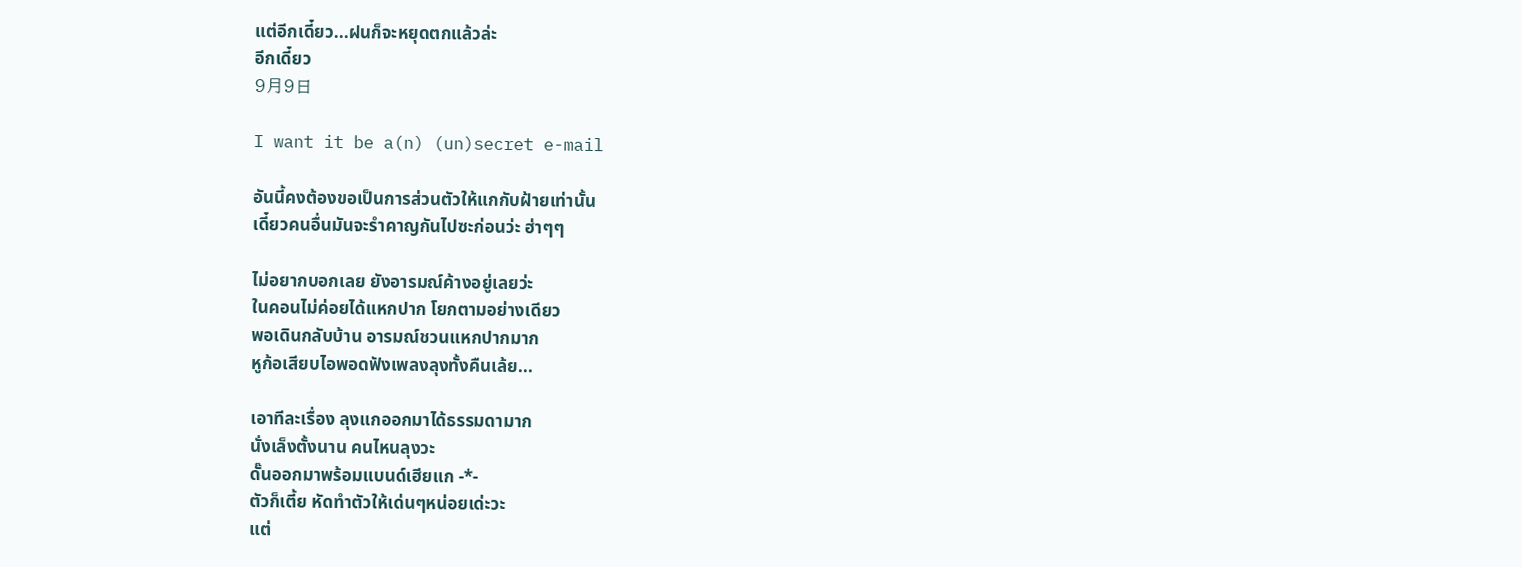แต่อีกเดี๋ยว...ฝนก็จะหยุดตกแล้วล่ะ
อีกเดี๋ยว
9月9日

I want it be a(n) (un)secret e-mail

อันนี้คงต้องขอเป็นการส่วนตัวให้แกกับฝ้ายเท่านั้น
เดี๋ยวคนอื่นมันจะรำคาญกันไปซะก่อนว่ะ ฮ่าๆๆ

ไม่อยากบอกเลย ยังอารมณ์ค้างอยู่เลยว่ะ
ในคอนไม่ค่อยได้แหกปาก โยกตามอย่างเดียว
พอเดินกลับบ้าน อารมณ์ชวนแหกปากมาก
หูก้อเสียบไอพอดฟังเพลงลุงทั้งคืนเล้ย...

เอาทีละเรื่อง ลุงแกออกมาได้ธรรมดามาก
นั่งเล็งตั้งนาน คนไหนลุงวะ
ดั๊นออกมาพร้อมแบนด์เฮียแก -*-
ตัวก็เตี้ย หัดทำตัวให้เด่นๆหน่อยเด่ะวะ
แต่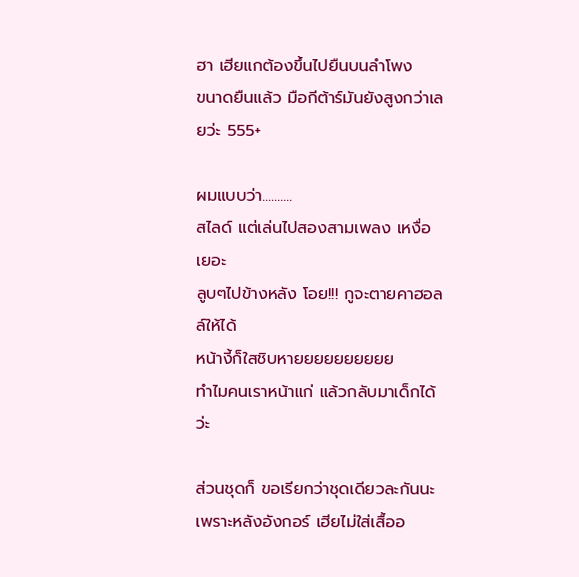ฮา เฮียแกต้องขึ้นไปยืนบนลำโพง
ขนาดยืนแล้ว มือกีต้าร์มันยังสูงกว่าเลยว่ะ 555+

ผมแบบว่า..........
สไลด์ แต่เล่นไปสองสามเพลง เหงื่อเยอะ
ลูบๆไปข้างหลัง โอย!!! กูจะตายคาฮอลล์ให้ได้
หน้างี้ก็ใสชิบหายยยยยยยยยย
ทำไมคนเราหน้าแก่ แล้วกลับมาเด็กได้ว่ะ

ส่วนชุดก็ ขอเรียกว่าชุดเดียวละกันนะ
เพราะหลังอังกอร์ เฮียไม่ใส่เสื้ออ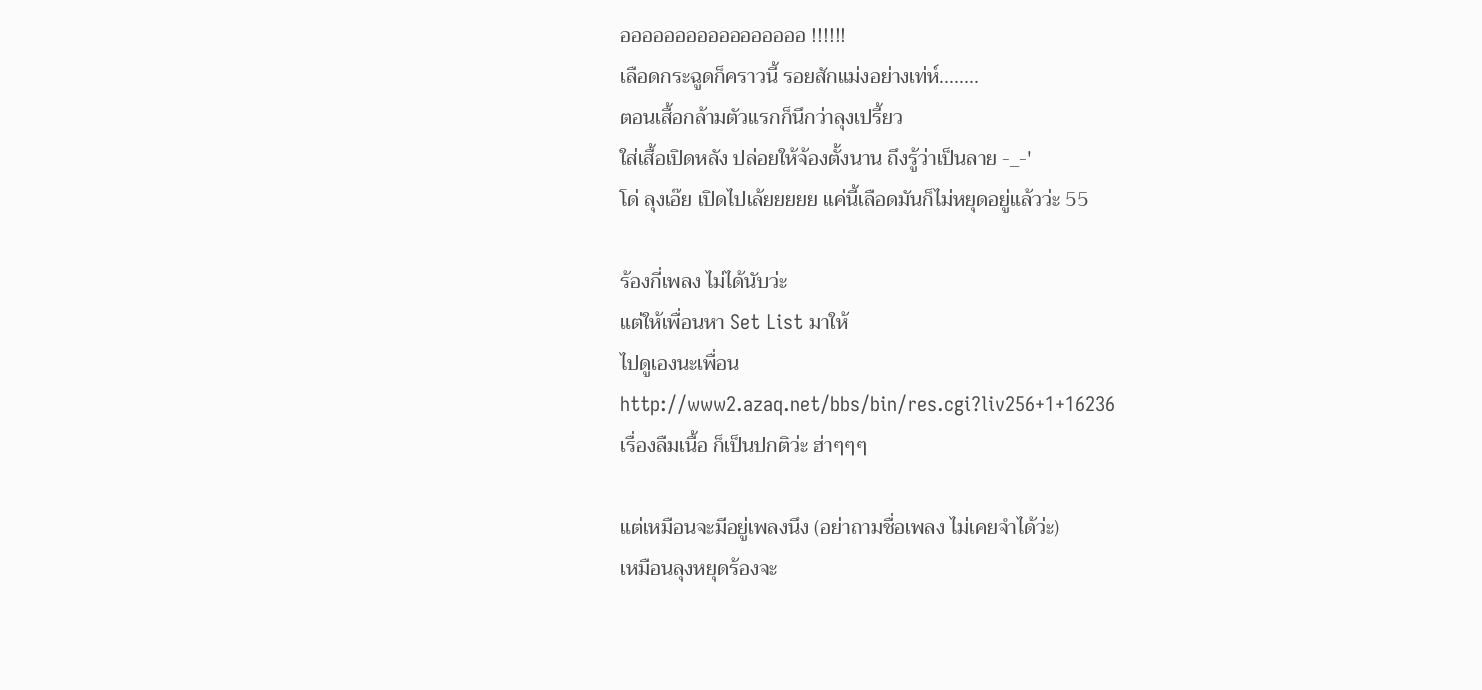อออออออออออออออออ !!!!!!
เลือดกระฉูดก็คราวนี้ รอยสักแม่งอย่างเท่ห์........
ตอนเสื้อกล้ามตัวแรกก็นึกว่าลุงเปรี้ยว
ใส่เสื้อเปิดหลัง ปล่อยให้จ้องตั้งนาน ถึงรู้ว่าเป็นลาย -_-'
โด่ ลุงเอ๊ย เปิดไปเล้ยยยยย แค่นี้เลือดมันก็ไม่หยุดอยู่แล้วว่ะ 55

ร้องกี่เพลง ไม่ได้นับว่ะ
แต่ให้เพื่อนหา Set List มาให้
ไปดูเองนะเพื่อน
http://www2.azaq.net/bbs/bin/res.cgi?liv256+1+16236
เรื่องลืมเนื้อ ก็เป็นปกติว่ะ ฮ่าๆๆๆ

แต่เหมือนจะมีอยู่เพลงนึง (อย่าถามชื่อเพลง ไม่เคยจำได้ว่ะ)
เหมือนลุงหยุดร้องจะ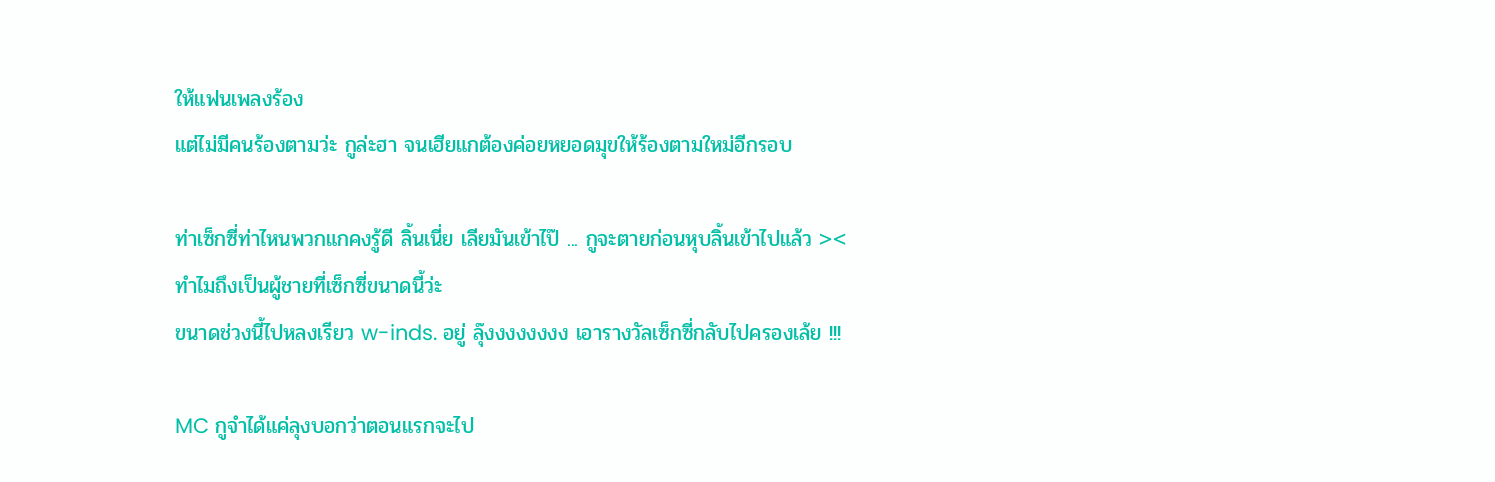ให้แฟนเพลงร้อง
แต่ไม่มีคนร้องตามว่ะ กูล่ะฮา จนเฮียแกต้องค่อยหยอดมุขให้ร้องตามใหม่อีกรอบ

ท่าเซ็กซี่ท่าไหนพวกแกคงรู้ดี ลิ้นเนี่ย เลียมันเข้าไป๊ ... กูจะตายก่อนหุบลิ้นเข้าไปแล้ว ><
ทำไมถึงเป็นผู้ชายที่เซ็กซี่ขนาดนี้ว่ะ
ขนาดช่วงนี้ไปหลงเรียว w-inds. อยู่ ลุ๊งงงงงงงง เอารางวัลเซ็กซี่กลับไปครองเล้ย !!!

MC กูจำได้แค่ลุงบอกว่าตอนแรกจะไป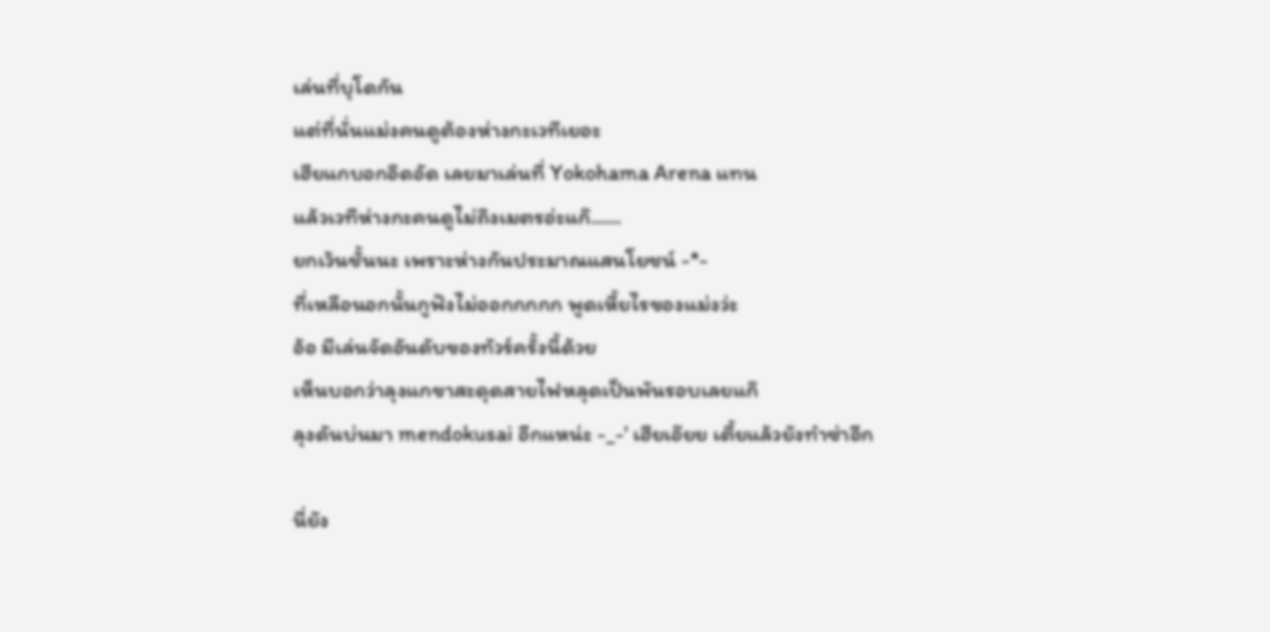เล่นที่บุโดกัน
แต่ที่นั่นแม่งคนดูต้องห่างกะเวทีเยอะ
เฮียแกบอกอึดอัด เลยมาเล่นที่ Yokohama Arena แทน
แล้วเวทีห่างกะคนดูไม่ถึงเมตรอ่ะแก๊......
ยกเว้นชั้นนะ เพราะห่างกันประมาณแสนโยชน์ -*-
ที่เหลือนอกนั้นกูฟังไม่ออกกกกก พูดเหี้ยไรของแม่งว่ะ
อ้อ มีเล่นจัดอันดับของทัวร์ครั้งนี้ด้วย
เห็นบอกว่าลุงแกขาสะดุดสายไฟหลุดเป็นพันรอบเลยแก๊
ลุงดันบ่นมา mendokusai อีกแหน่ะ -_-' เฮียเอ๊ยย เตี้ยแล้วยังทำซ่าอีก

นี่ยัง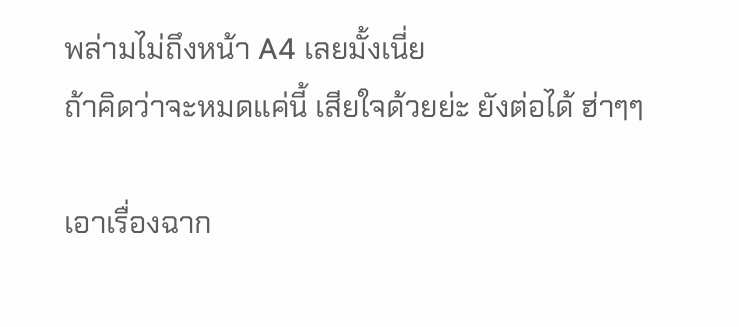พล่ามไม่ถึงหน้า A4 เลยมั้งเนี่ย
ถ้าคิดว่าจะหมดแค่นี้ เสียใจด้วยย่ะ ยังต่อได้ ฮ่าๆๆ

เอาเรื่องฉาก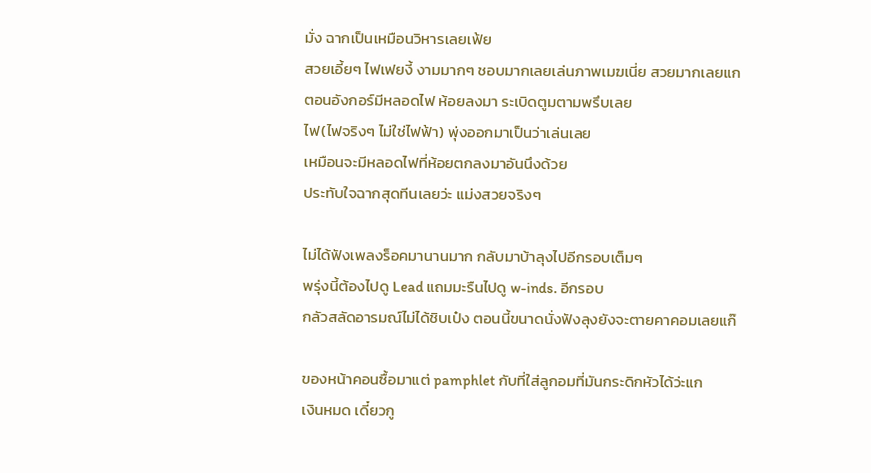มั่ง ฉากเป็นเหมือนวิหารเลยเฟ้ย
สวยเอี้ยๆ ไฟเฟยงี้ งามมากๆ ชอบมากเลยเล่นภาพเมฆเนี่ย สวยมากเลยแก
ตอนอังกอร์มีหลอดไฟ ห้อยลงมา ระเบิดตูมตามพรึบเลย
ไฟ(ไฟจริงๆ ไม่ใช่ไฟฟ้า) พุ่งออกมาเป็นว่าเล่นเลย
เหมือนจะมีหลอดไฟที่ห้อยตกลงมาอันนึงด้วย
ประทับใจฉากสุดทีนเลยว่ะ แม่งสวยจริงๆ

ไม่ได้ฟังเพลงร็อคมานานมาก กลับมาบ้าลุงไปอีกรอบเต็มๆ
พรุ่งนี้ต้องไปดู Lead แถมมะรืนไปดู w-inds. อีกรอบ
กลัวสลัดอารมณ์ไม่ได้ชิบเป๋ง ตอนนี้ขนาดนั่งฟังลุงยังจะตายคาคอมเลยแก๊

ของหน้าคอนซื้อมาแต่ pamphlet กับที่ใส่ลูกอมที่มันกระดิกหัวได้ว่ะแก
เงินหมด เดี๋ยวกู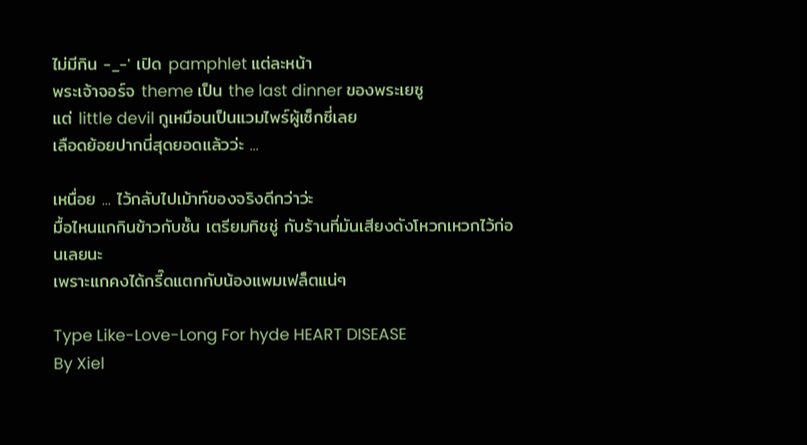ไม่มีกิน -_-' เปิด pamphlet แต่ละหน้า
พระเจ้าจอร์จ theme เป็น the last dinner ของพระเยซู
แต่ little devil กูเหมือนเป็นแวมไพร์ผู้เซ็กซี่เลย
เลือดย้อยปากนี่สุดยอดแล้วว่ะ ...

เหนื่อย ... ไว้กลับไปเม้าท์ของจริงดีกว่าว่ะ
มื้อไหนแกกินข้าวกับชั้น เตรียมทิชชู่ กับร้านที่มันเสียงดังโหวกเหวกไว้ก่อนเลยนะ
เพราะแกคงได้กรี๊ดแตกกับน้องแพมเฟล็ตแน่ๆ

Type Like-Love-Long For hyde HEART DISEASE
By Xiel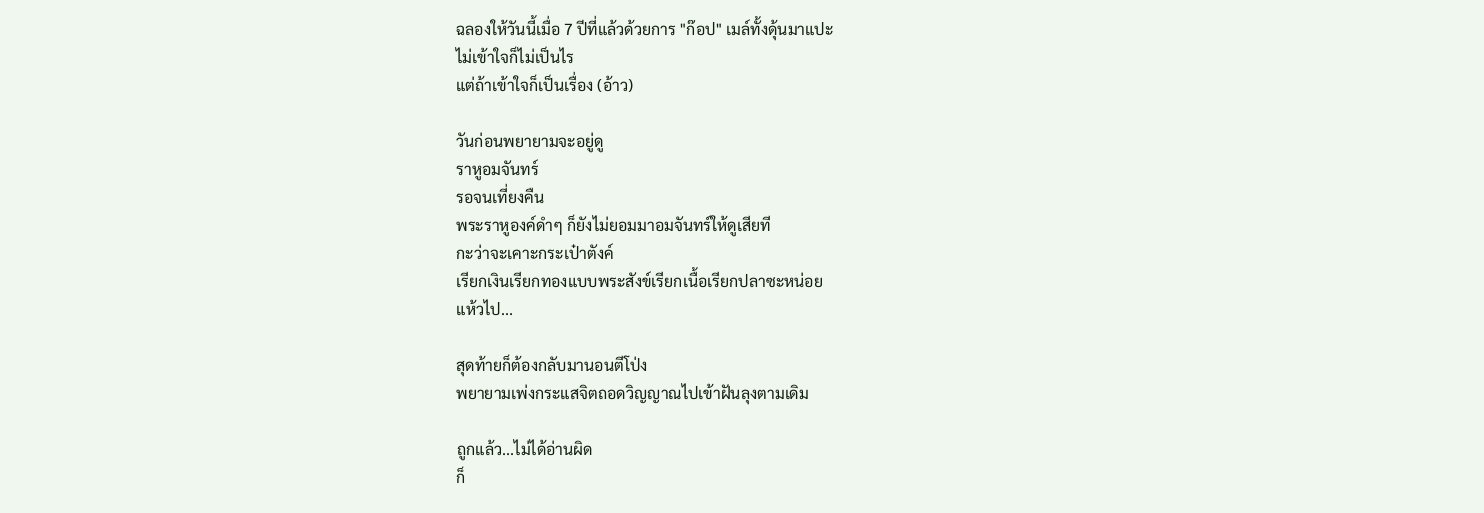ฉลองให้วันนี้เมื่อ 7 ปีที่แล้วด้วยการ "ก๊อป" เมล์ทั้งดุ้นมาแปะ
ไม่เข้าใจก็ไม่เป็นไร
แต่ถ้าเข้าใจก็เป็นเรื่อง (อ้าว)

วันก่อนพยายามจะอยู่ดู
ราหูอมจันทร์
รอจนเที่ยงคืน
พระราหูองค์ดำๆ ก็ยังไม่ยอมมาอมจันทร์ให้ดูเสียที
กะว่าจะเคาะกระเป๋าตังค์
เรียกเงินเรียกทองแบบพระสังข์เรียกเนื้อเรียกปลาซะหน่อย
แห้วไป...

สุดท้ายก็ต้องกลับมานอนตีโป่ง
พยายามเพ่งกระแสจิตถอดวิญญาณไปเข้าฝันลุงตามเดิม

ถูกแล้ว...ไม่ได้อ่านผิด
ก็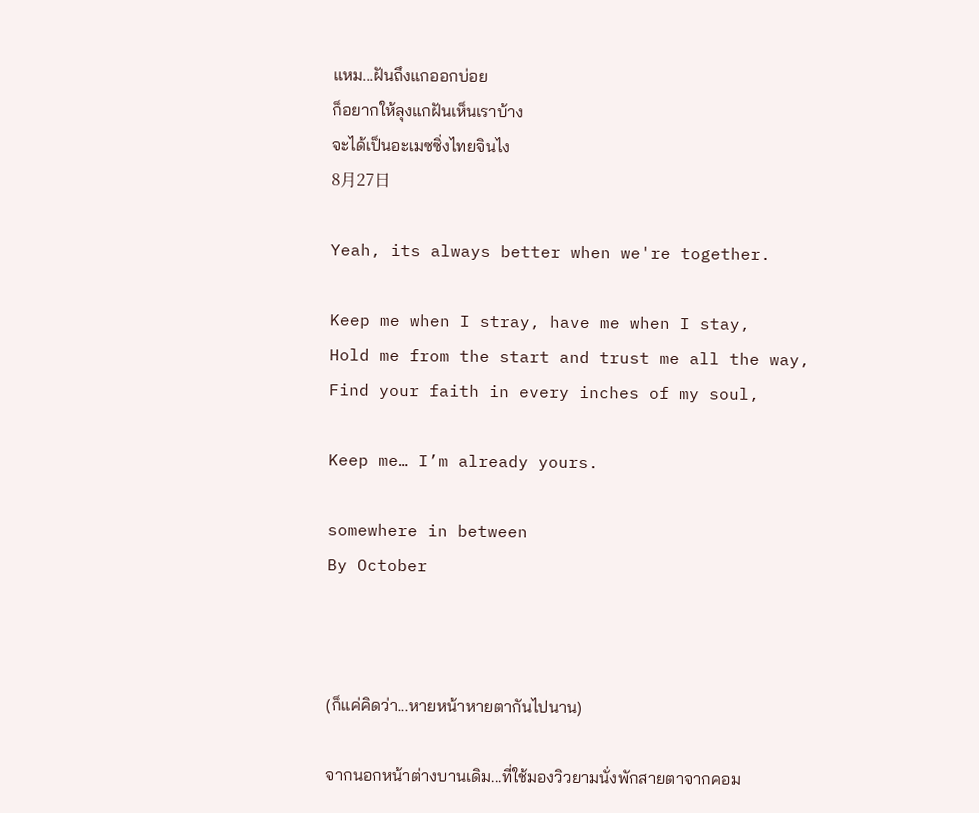แหม...ฝันถึงแกออกบ่อย
ก็อยากให้ลุงแกฝันเห็นเราบ้าง
จะได้เป็นอะเมซซิ่งไทยจินไง
8月27日

Yeah, its always better when we're together.

Keep me when I stray, have me when I stay,
Hold me from the start and trust me all the way,
Find your faith in every inches of my soul,

Keep me… I’m already yours.

somewhere in between
By October



(ก็แค่คิดว่า...หายหน้าหายตากันไปนาน)

จากนอกหน้าต่างบานเดิม...ที่ใช้มองวิวยามนั่งพักสายตาจากคอม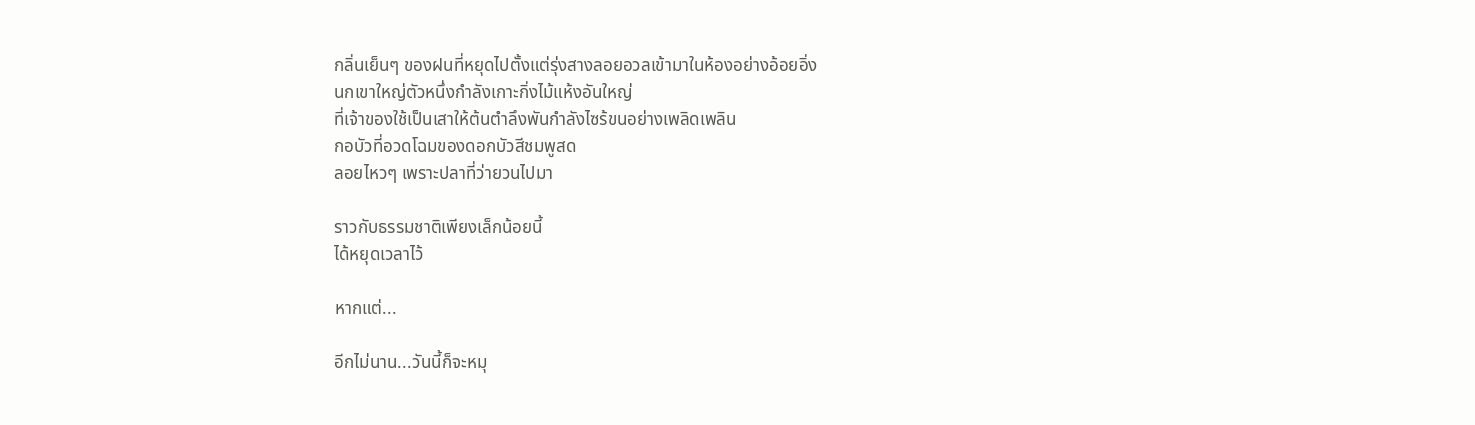กลิ่นเย็นๆ ของฝนที่หยุดไปตั้งแต่รุ่งสางลอยอวลเข้ามาในห้องอย่างอ้อยอิ่ง
นกเขาใหญ่ตัวหนึ่งกำลังเกาะกิ่งไม้แห้งอันใหญ่
ที่เจ้าของใช้เป็นเสาให้ต้นตำลึงพันกำลังไซร้ขนอย่างเพลิดเพลิน
กอบัวที่อวดโฉมของดอกบัวสีชมพูสด
ลอยไหวๆ เพราะปลาที่ว่ายวนไปมา

ราวกับธรรมชาติเพียงเล็กน้อยนี้
ได้หยุดเวลาไว้

หากแต่...

อีกไม่นาน...วันนี้ก็จะหมุ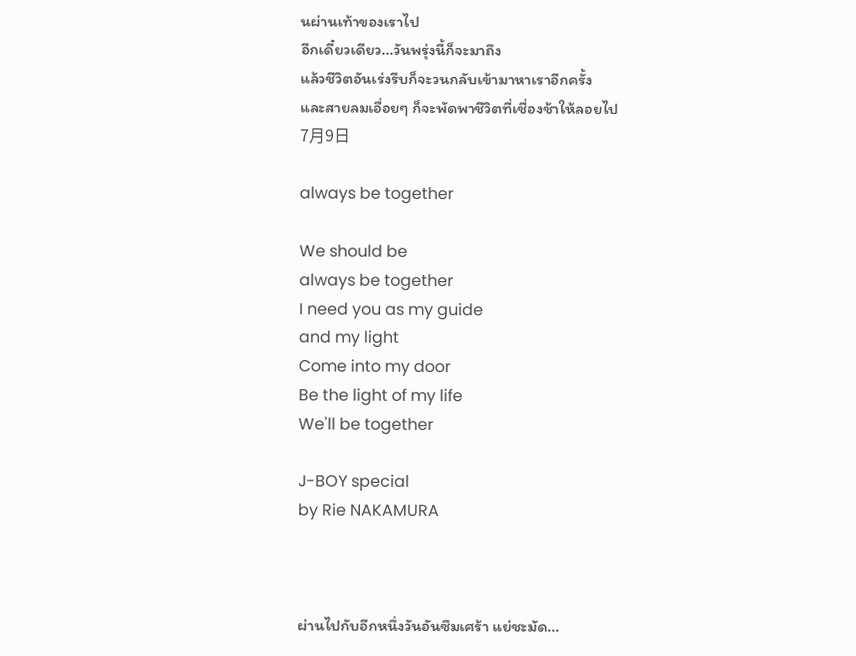นผ่านเท้าของเราไป
อีกเดี๋ยวเดียว...วันพรุ่งนี้ก็จะมาถึง
แล้วชีวิตอันเร่งรีบก็จะวนกลับเข้ามาหาเราอีกครั้ง
และสายลมเอื่อยๆ ก็จะพัดพาชีวิตที่เชื่องช้าให้ลอยไป
7月9日

always be together

We should be
always be together
I need you as my guide
and my light
Come into my door
Be the light of my life
We'll be together

J-BOY special
by Rie NAKAMURA



ผ่านไปกับอีกหนึ่งวันอันซึมเศร้า แย่ชะมัด...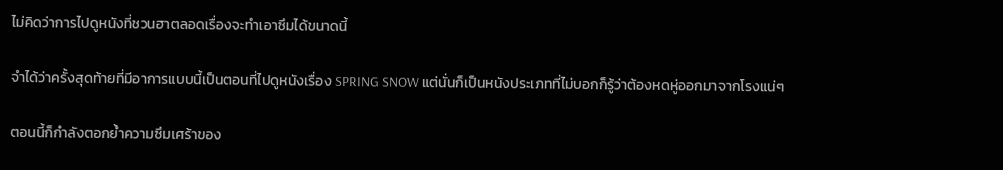ไม่คิดว่าการไปดูหนังที่ชวนฮาตลอดเรื่องจะทำเอาซึมได้ขนาดนี้

จำได้ว่าครั้งสุดท้ายที่มีอาการแบบนี้เป็นตอนที่ไปดูหนังเรื่อง SPRING SNOW แต่นั่นก็เป็นหนังประเภทที่ไม่บอกก็รู้ว่าต้องหดหู่ออกมาจากโรงแน่ๆ

ตอนนี้ก็กำลังตอกย้ำความซึมเศร้าของ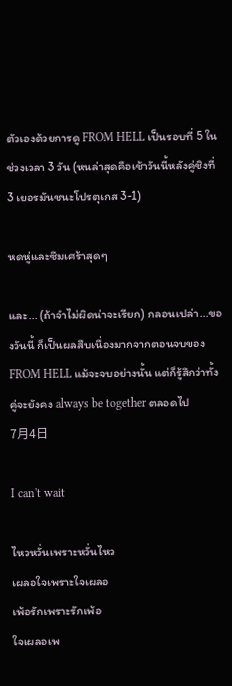ตัวเองด้วยการดู FROM HELL เป็นรอบที่ 5 ในช่วงเวลา 3 วัน (หนล่าสุดคือเช้าวันนี้หลังคู่ชิงที่ 3 เยอรมันชนะโปรตุเกส 3-1)

หดหู่และซึมเศร้าสุดๆ

และ... (ถ้าจำไม่ผิดน่าจะเรียก) กลอนเปล่า...ของวันนี้ ก็เป็นผลสืบเนื่องมากจากตอนจบของ FROM HELL แม้จะจบอย่างนั้น แต่ก็รู้สึกว่าทั้งคู่จะยังคง always be together ตลอดไป
7月4日

I can't wait

ไหวหวั่นเพราะหวั่นไหว
เผลอใจเพราะใจเผลอ
เพ้อรักเพราะรักเพ้อ
ใจเผลอเพ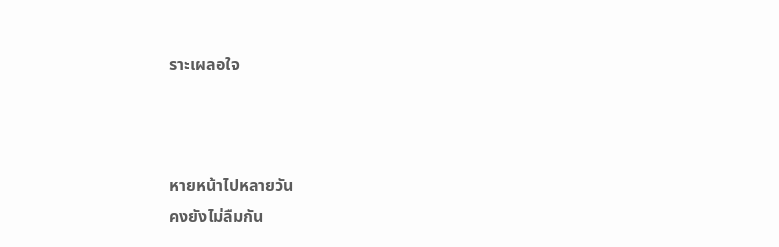ราะเผลอใจ



หายหน้าไปหลายวัน
คงยังไม่ลืมกัน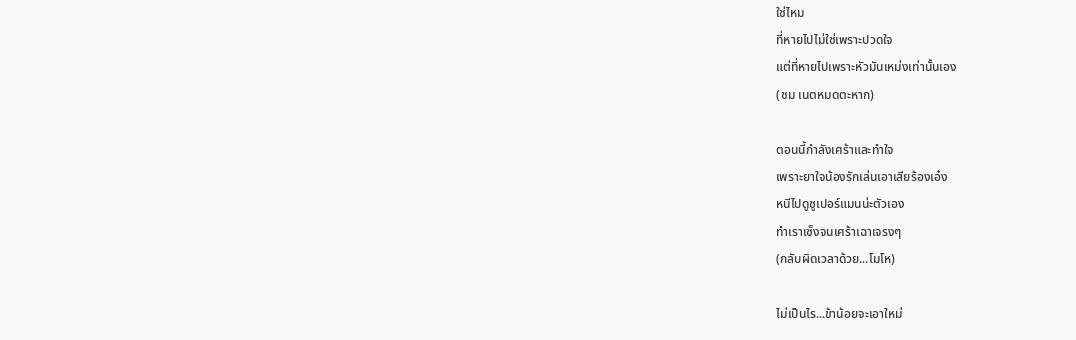ใช่ไหม
ที่หายไปไม่ใช่เพราะปวดใจ
แต่ที่หายไปเพราะหัวมันเหม่งเท่านั้นเอง
(ชม เนตหมดตะหาก)

ตอนนี้กำลังเศร้าและทำใจ
เพราะยาใจน้องรักเล่นเอาเสียร้องเอ๋ง
หนีไปดูซูเปอร์แมนน่ะตัวเอง
ทำเราเซ็งจนเศร้าเฉาเจรงๆ
(กลับผิดเวลาด้วย...โมโห)

ไม่เป็นไร...ข้าน้อยจะเอาใหม่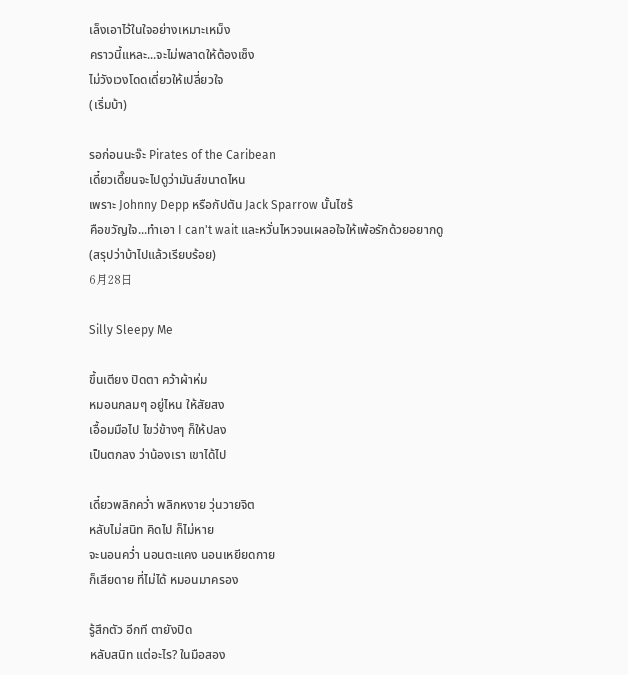เล็งเอาไว้ในใจอย่างเหมาะเหม็ง
คราวนี้แหละ...จะไม่พลาดให้ต้องเซ็ง
ไม่วังเวงโดดเดี่ยวให้เปลี่ยวใจ
(เริ่มบ้า)

รอก่อนนะจ๊ะ Pirates of the Caribean
เดี๋ยวเดี๊ยนจะไปดูว่ามันส์ขนาดไหน
เพราะ Johnny Depp หรือกัปตัน Jack Sparrow นั้นไซร้
คือขวัญใจ...ทำเอา I can't wait และหวั่นไหวจนเผลอใจให้เพ้อรักด้วยอยากดู
(สรุปว่าบ้าไปแล้วเรียบร้อย)
6月28日

Silly Sleepy Me

ขึ้นเตียง ปิดตา คว้าผ้าห่ม
หมอนกลมๆ อยู่ไหน ให้สัยสง
เอื้อมมือไป ไขว่ข้างๆ ก็ให้ปลง
เป็นตกลง ว่าน้องเรา เขาได้ไป

เดี๋ยวพลิกคว่ำ พลิกหงาย วุ่นวายจิต
หลับไม่สนิท คิดไป ก็ไม่หาย
จะนอนคว่ำ นอนตะแคง นอนเหยียดกาย
ก็เสียดาย ที่ไม่ได้ หมอนมาครอง

รู้สึกตัว อีกที ตายังปิด
หลับสนิท แต่อะไร? ในมือสอง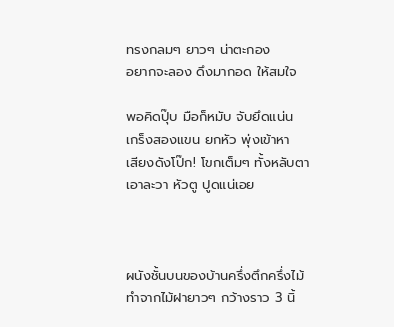ทรงกลมๆ ยาวๆ น่าตะกอง
อยากจะลอง ดึงมากอด ให้สมใจ

พอคิดปุ๊บ มือก็หมับ จับยึดแน่น
เกร็งสองแขน ยกหัว พุ่งเข้าหา
เสียงดังโป๊ก! โขกเต็มๆ ทั้งหลับตา
เอาละวา หัวตู ปูดแน่เอย



ผนังชั้นบนของบ้านครึ่งตึกครึ่งไม้ ทำจากไม้ฝายาวๆ กว้างราว 3 นิ้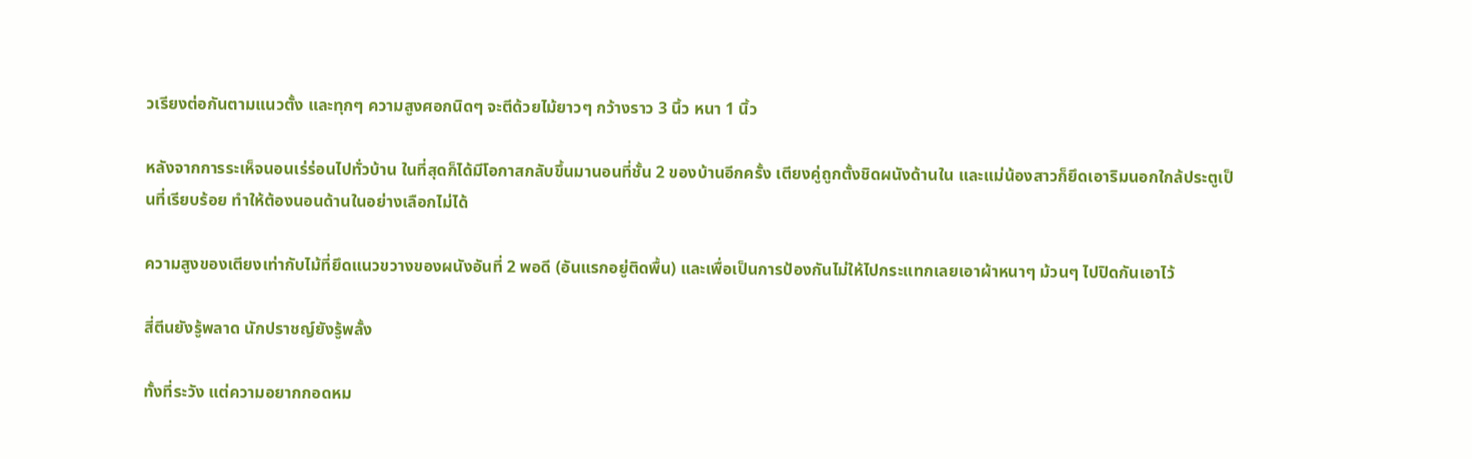วเรียงต่อกันตามแนวตั้ง และทุกๆ ความสูงศอกนิดๆ จะตีด้วยไม้ยาวๆ กว้างราว 3 นิ้ว หนา 1 นิ้ว

หลังจากการระเห็จนอนเร่ร่อนไปทั่วบ้าน ในที่สุดก็ได้มีโอกาสกลับขึ้นมานอนที่ชั้น 2 ของบ้านอีกครั้ง เตียงคู่ถูกตั้งชิดผนังด้านใน และแม่น้องสาวก็ยึดเอาริมนอกใกล้ประตูเป็นที่เรียบร้อย ทำให้ต้องนอนด้านในอย่างเลือกไม่ได้

ความสูงของเตียงเท่ากับไม้ที่ยึดแนวขวางของผนังอันที่ 2 พอดี (อันแรกอยู่ติดพื้น) และเพื่อเป็นการป้องกันไม่ให้ไปกระแทกเลยเอาผ้าหนาๆ ม้วนๆ ไปปิดกันเอาไว้

สี่ตีนยังรู้พลาด นักปราชญ์ยังรู้พลั้ง

ทั้งที่ระวัง แต่ความอยากกอดหม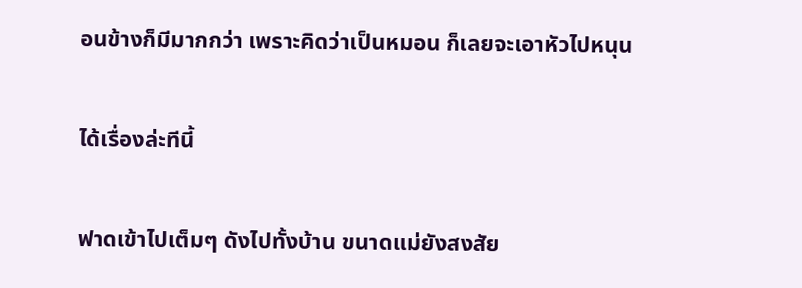อนข้างก็มีมากกว่า เพราะคิดว่าเป็นหมอน ก็เลยจะเอาหัวไปหนุน

ได้เรื่องล่ะทีนี้

ฟาดเข้าไปเต็มๆ ดังไปทั้งบ้าน ขนาดแม่ยังสงสัย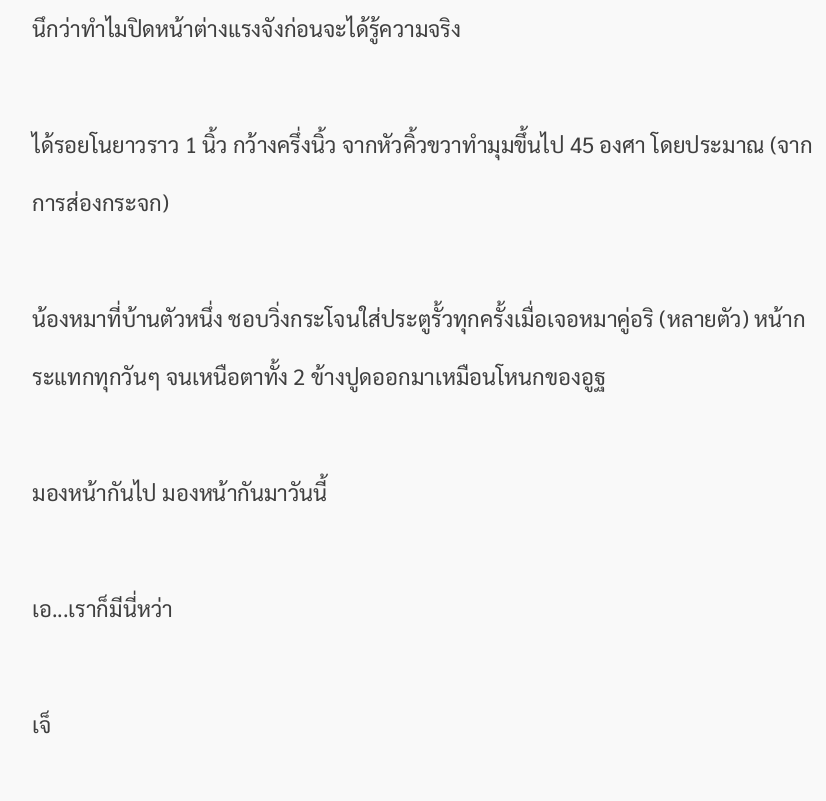นึกว่าทำไมปิดหน้าต่างแรงจังก่อนจะได้รู้ความจริง

ได้รอยโนยาวราว 1 นิ้ว กว้างครึ่งนิ้ว จากหัวคิ้วขวาทำมุมขึ้นไป 45 องศา โดยประมาณ (จากการส่องกระจก)

น้องหมาที่บ้านตัวหนึ่ง ชอบวิ่งกระโจนใส่ประตูรั้วทุกครั้งเมื่อเจอหมาคู่อริ (หลายตัว) หน้ากระแทกทุกวันๆ จนเหนือตาทั้ง 2 ข้างปูดออกมาเหมือนโหนกของอูฐ

มองหน้ากันไป มองหน้ากันมาวันนี้

เอ...เราก็มีนี่หว่า

เจ็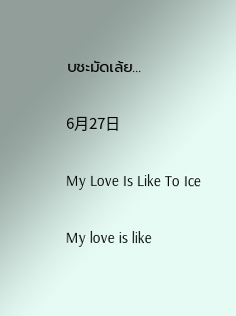บชะมัดเล้ย...

6月27日

My Love Is Like To Ice

My love is like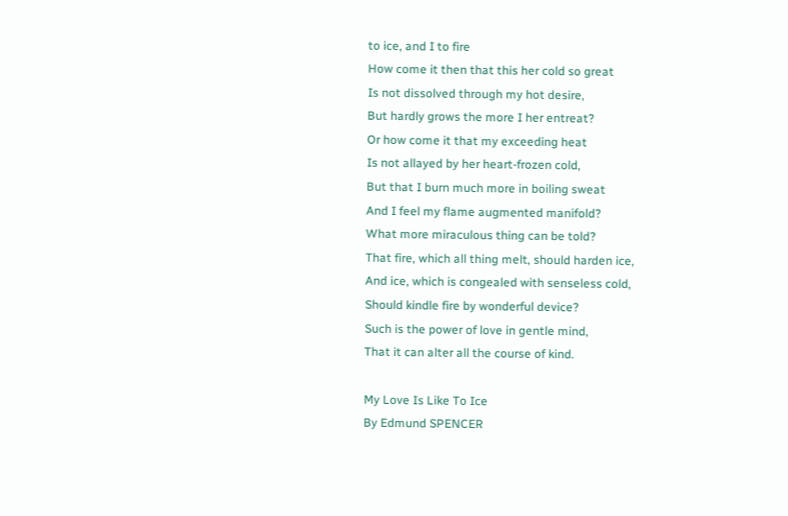to ice, and I to fire
How come it then that this her cold so great
Is not dissolved through my hot desire,
But hardly grows the more I her entreat?
Or how come it that my exceeding heat
Is not allayed by her heart-frozen cold,
But that I burn much more in boiling sweat
And I feel my flame augmented manifold?
What more miraculous thing can be told?
That fire, which all thing melt, should harden ice,
And ice, which is congealed with senseless cold,
Should kindle fire by wonderful device?
Such is the power of love in gentle mind,
That it can alter all the course of kind.

My Love Is Like To Ice
By Edmund SPENCER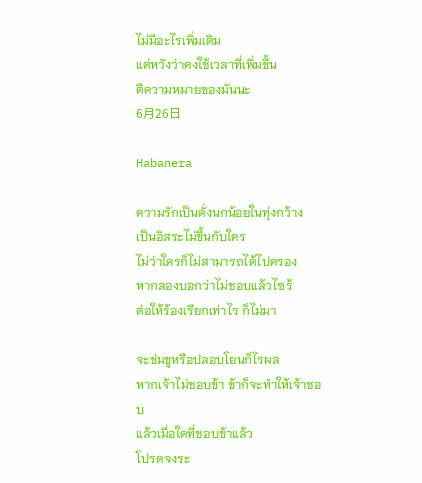ไม่มีอะไรเพิ่มเติม
แต่หวังว่าคงใช้เวลาที่เพิ่มขึ้น
ตีความหมายของมันนะ
6月26日

Habanera

ความรักเป็นดั่งนกน้อยในทุ่งกว้าง
เป็นอิสระไม่ขึ้นกับใคร
ไม่ว่าใครก็ไม่สามารถได้ไปครอง
หากลองบอกว่าไม่ชอบแล้วไซร้
ต่อให้ร้องเรียกเท่าไร ก็ไม่มา

จะข่มขูหรือปลอบโยนก็ไรผล
หากเจ้าไม่ชอบข้า ข้าก็จะทำให้เจ้าชอบ
แล้วเมื่อใดที่ชอบข้าแล้ว
โปรดจงระ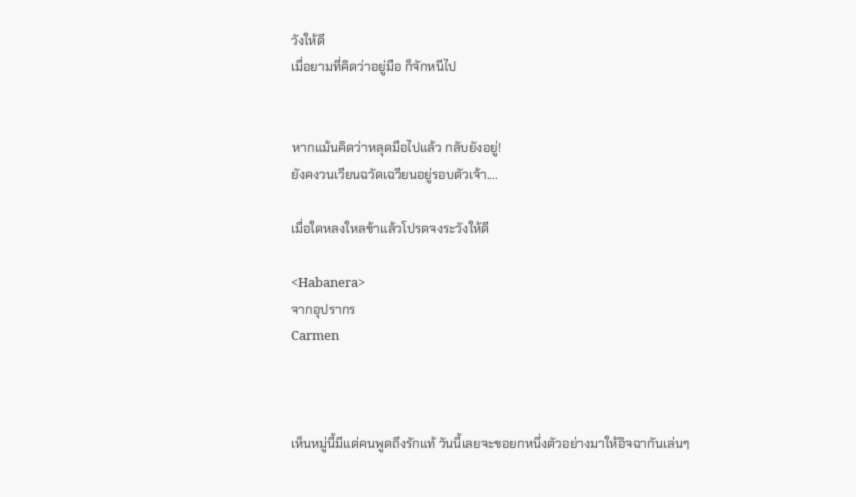วังให้ดี
เมื่อยามที่คิดว่าอยู่มือ ก็จักหนีไป


หากแม้นคิดว่าหลุดมือไปแล้ว กลับยังอยู่!
ยังคงวนเวียนฉวัดเฉวียนอยู่รอบตัวเจ้า....

เมื่อใดหลงใหลข้าแล้วโปรดจงระวังให้ดี

<Habanera>
จากอุปรากร
Carmen



เห็นหมู่นี้มีแต่คนพูดถึงรักแท้ วันนี้เลยจะขอยกหนึ่งตัวอย่างมาให้อิจฉากันเล่นๆ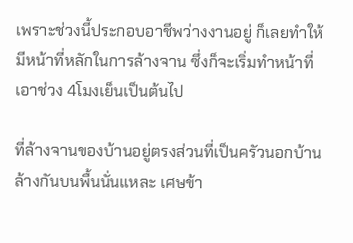เพราะช่วงนี้ประกอบอาชีพว่างงานอยู่ ก็เลยทำให้มีหน้าที่หลักในการล้างจาน ซึ่งก็จะเริ่มทำหน้าที่เอาช่วง 4โมงเย็นเป็นต้นไป

ที่ล้างจานของบ้านอยู่ตรงส่วนที่เป็นครัวนอกบ้าน ล้างกันบนพื้นนั่นแหละ เศษข้า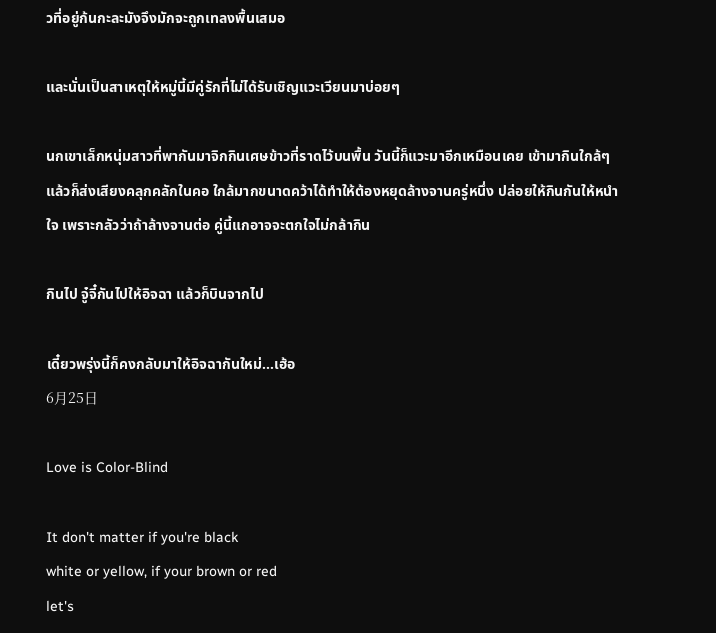วที่อยู่ก้นกะละมังจึงมักจะถูกเทลงพื้นเสมอ

และนั่นเป็นสาเหตุให้หมู่นี้มีคู่รักที่ไม่ได้รับเชิญแวะเวียนมาบ่อยๆ

นกเขาเล็กหนุ่มสาวที่พากันมาจิกกินเศษข้าวที่ราดไว้บนพื้น วันนี้ก็แวะมาอีกเหมือนเคย เข้ามากินใกล้ๆ แล้วก็ส่งเสียงคลุกคลักในคอ ใกล้มากขนาดคว้าได้ทำให้ต้องหยุดล้างจานครู่หนึ่ง ปล่อยให้กินกันให้หนำใจ เพราะกลัวว่าถ้าล้างจานต่อ คู่นี้แกอาจจะตกใจไม่กล้ากิน

กินไป จู๋จี๋กันไปให้อิจฉา แล้วก็บินจากไป

เดี๋ยวพรุ่งนี้ก็คงกลับมาให้อิจฉากันใหม่...เฮ้อ
6月25日

Love is Color-Blind

It don't matter if you're black
white or yellow, if your brown or red
let's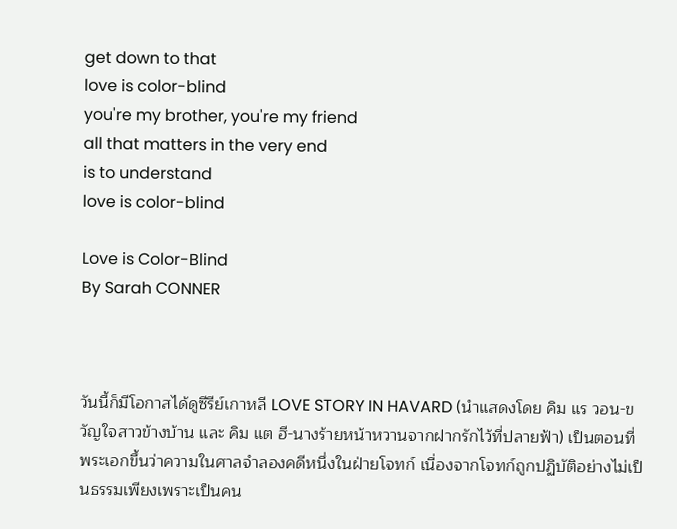get down to that
love is color-blind
you're my brother, you're my friend
all that matters in the very end
is to understand
love is color-blind

Love is Color-Blind
By Sarah CONNER



วันนี้ก็มีโอกาสได้ดูซีรีย์เกาหลี LOVE STORY IN HAVARD (นำแสดงโดย คิม แร วอน-ขวัญใจสาวข้างบ้าน และ คิม แต ฮี-นางร้ายหน้าหวานจากฝากรักไว้ที่ปลายฟ้า) เป็นตอนที่พระเอกขึ้นว่าความในศาลจำลองคดีหนึ่งในฝ่ายโจทก์ เนื่องจากโจทก์ถูกปฏิบัติอย่างไม่เป็นธรรมเพียงเพราะเป็นคน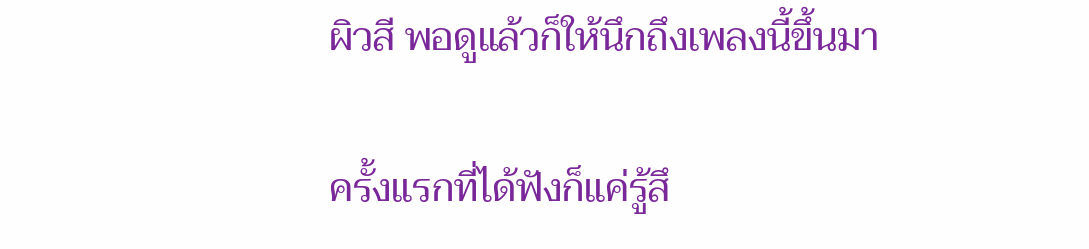ผิวสี พอดูแล้วก็ให้นึกถึงเพลงนี้ขึ้นมา

ครั้งแรกที่ได้ฟังก็แค่รู้สึ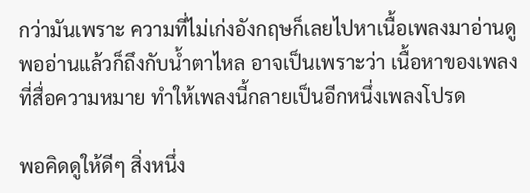กว่ามันเพราะ ความที่ไม่เก่งอังกฤษก็เลยไปหาเนื้อเพลงมาอ่านดู พออ่านแล้วก็ถึงกับน้ำตาไหล อาจเป็นเพราะว่า เนื้อหาของเพลงที่สื่อความหมาย ทำให้เพลงนี้กลายเป็นอีกหนึ่งเพลงโปรด

พอคิดดูให้ดีๆ สิ่งหนึ่ง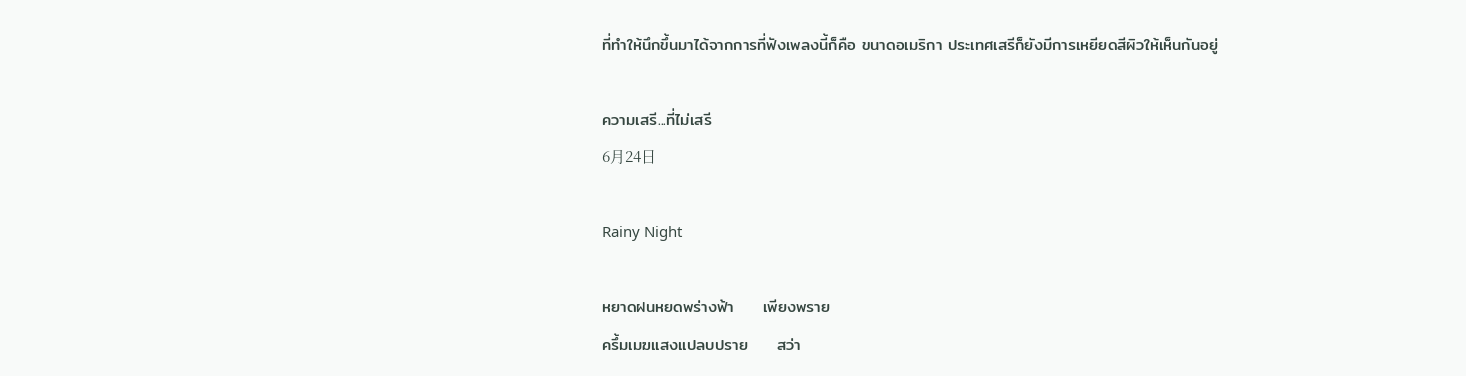ที่ทำให้นึกขึ้นมาได้จากการที่ฟังเพลงนี้ก็คือ ขนาดอเมริกา ประเทศเสรีก็ยังมีการเหยียดสีผิวให้เห็นกันอยู่

ความเสรี...ที่ไม่เสรี
6月24日

Rainy Night

หยาดฝนหยดพร่างฟ้า     เพียงพราย
ครึ้มเมฆแสงแปลบปราย     สว่า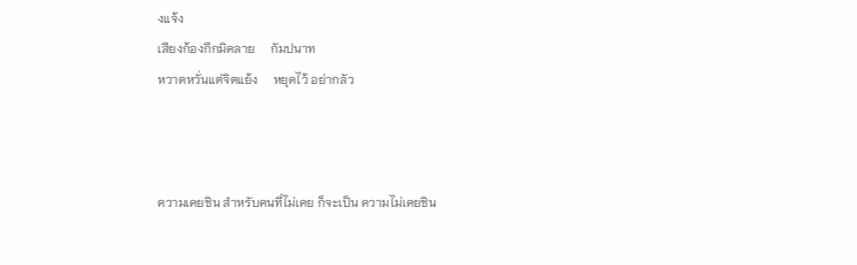งแจ้ง
เสียงก้องกึกมิคลาย     กัมปนาท
หวาดหวั่นแต่จิตแย้ง     หยุดไว้ อย่ากลัว



ความเคยชิน สำหรับคนที่ไม่เคย ก็จะเป็น ความไม่เคยชิน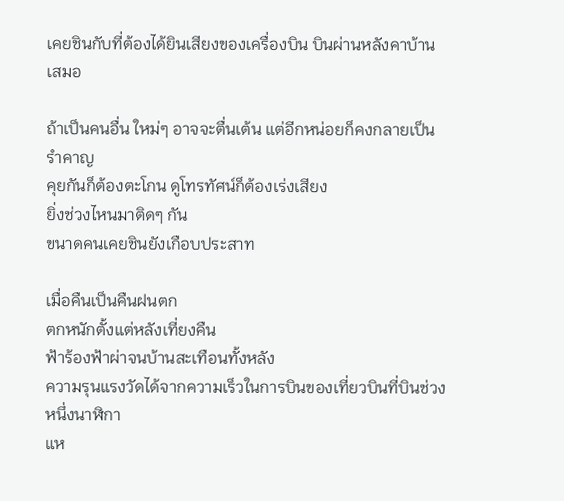เคยชินกับที่ต้องได้ยินเสียงของเครื่องบิน บินผ่านหลังคาบ้านเสมอ

ถ้าเป็นคนอื่น ใหม่ๆ อาจจะตื่นเต้น แต่อีกหน่อยก็คงกลายเป็นรำคาญ
คุยกันก็ต้องตะโกน ดูโทรทัศน์ก็ต้องเร่งเสียง
ยิ่งช่วงไหนมาติดๆ กัน
ขนาดคนเคยชินยังเกือบประสาท

เมื่อคืนเป็นคืนฝนตก
ตกหนักตั้งแต่หลังเที่ยงคืน
ฟ้าร้องฟ้าผ่าจนบ้านสะเทือนทั้งหลัง
ความรุนแรงวัดได้จากความเร็วในการบินของเที่ยวบินที่บินช่วงหนึ่งนาฬิกา
แห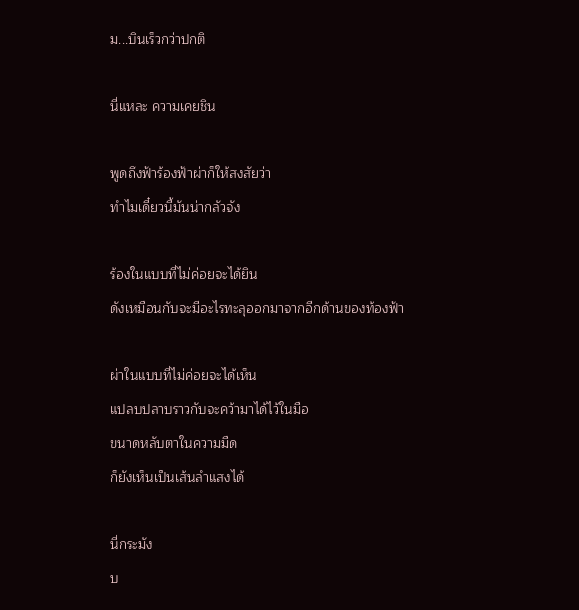ม...บินเร็วกว่าปกติ

นี่แหละ ความเคยชิน

พูดถึงฟ้าร้องฟ้าผ่าก็ให้สงสัยว่า
ทำไมเดี๋ยวนี้มันน่ากลัวจัง

ร้องในแบบที่ไม่ค่อยจะได้ยิน
ดังเหมือนกับจะมีอะไรทะลุออกมาจากอีกด้านของท้องฟ้า

ผ่าในแบบที่ไม่ค่อยจะได้เห็น
แปลบปลาบราวกับจะคว้ามาได้ไว้ในมือ
ขนาดหลับตาในความมืด
ก็ยังเห็นเป็นเส้นลำแสงได้

นี่กระมัง
บ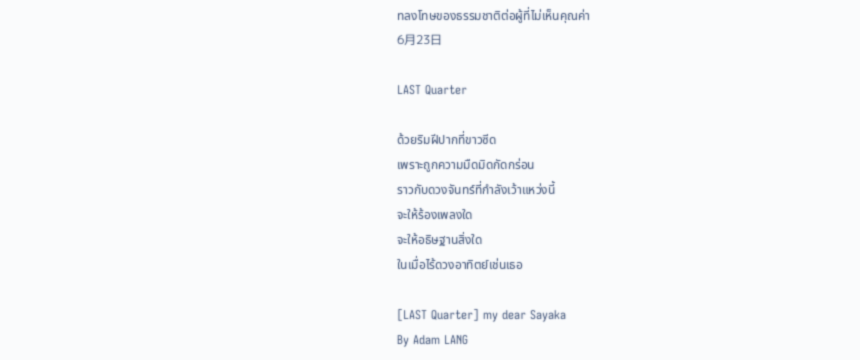ทลงโทษของธรรมชาติต่อผู้ที่ไม่เห็นคุณค่า
6月23日

LAST Quarter

ด้วยริมฝีปากที่ขาวซีด
เพราะถูกความมืดมิดกัดกร่อน
ราวกับดวงจันทร์ที่กำลังเว้าแหว่งนี้
จะให้ร้องเพลงใด
จะให้อธิษฐานสิ่งใด
ในเมื่อไร้ดวงอาทิตย์เช่นเธอ

[LAST Quarter] my dear Sayaka
By Adam LANG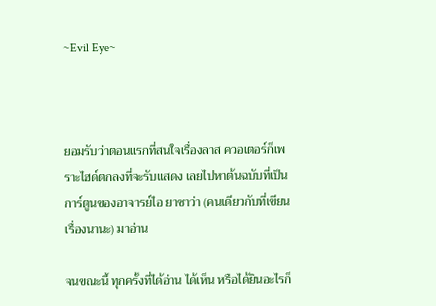~Evil Eye~



ยอมรับว่าตอนแรกที่สนใจเรื่องลาส ควอเตอร์ก็เพราะไฮด์ตกลงที่จะรับแสดง เลยไปหาต้นฉบับที่เป็นการ์ตูนของอาจารย์ไอ ยาซาว่า (คนเดียวกับที่เขียนเรื่องนานะ) มาอ่าน

จนขณะนี้ ทุกครั้งที่ได้อ่าน ได้เห็น หรือได้ยินอะไรก็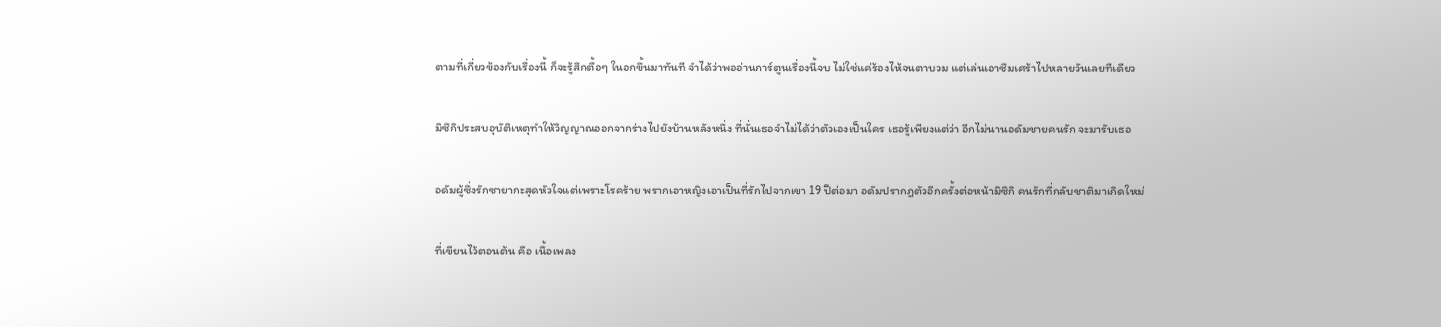ตามที่เกี่ยวข้องกับเรื่องนี้ ก็จะรู้สึกตื้อๆ ในอกขึ้นมาทันที จำได้ว่าพออ่านการ์ตูนเรื่องนี้จบ ไม่ใช่แค่ร้องไห้จนตาบวม แต่เล่นเอาซึมเศร้าไปหลายวันเลยทีเดียว

มิซึกิประสบอุบัติเหตุทำให้วิญญาณออกจากร่างไปยังบ้านหลังหนึ่ง ที่นั่นเธอจำไม่ได้ว่าตัวเองเป็นใคร เธอรู้เพียงแต่ว่า อีกไม่นานอดัมชายคนรัก จะมารับเธอ

อดัมผู้ซึ่งรักซายากะสุดหัวใจแต่เพราะโรคร้าย พรากเอาหญิงเอาเป็นที่รักไปจากเขา 19 ปีต่อมา อดัมปรากฎตัวอีกครั้งต่อหน้ามิซึกิ คนรักที่กลับชาติมาเกิดใหม่

ที่เขียนไว้ตอนต้น คือ เนื้อเพลง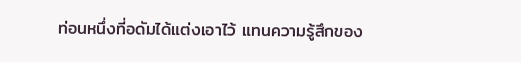ท่อนหนึ่งที่อดัมได้แต่งเอาไว้ แทนความรู้สึกของ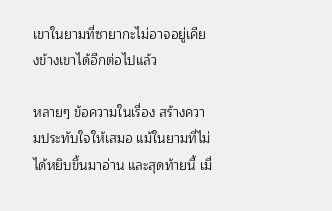เขาในยามที่ซายากะไม่อาจอยู่เคียงข้างเขาได้อีกต่อไปแล้ว

หลายๆ ข้อความในเรื่อง สร้างความประทับใจให้เสมอ แม้ในยามที่ไม่ได้หยิบขึ้นมาอ่าน และสุดท้ายนี้ เมื่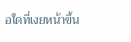อใดที่เงยหน้าขึ้น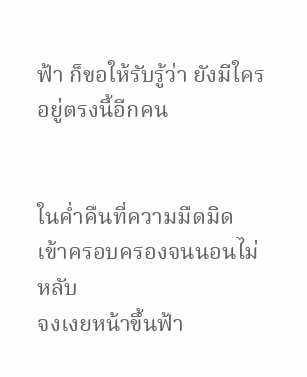ฟ้า ก็ขอให้รับรู้ว่า ยังมีใครอยู่ตรงนี้อีกคน


ในค่ำคืนที่ความมืดมิด
เข้าครอบครองจนนอนไม่หลับ
จงเงยหน้าขึ้นฟ้า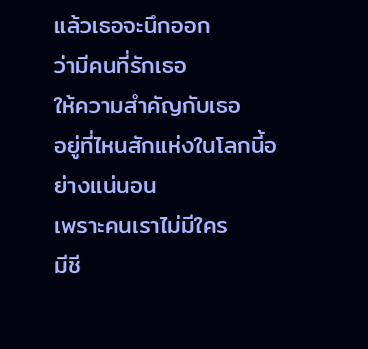แล้วเธอจะนึกออก
ว่ามีคนที่รักเธอ
ให้ความสำคัญกับเธอ
อยู่ที่ไหนสักแห่งในโลกนี้อย่างแน่นอน
เพราะคนเราไม่มีใคร
มีชี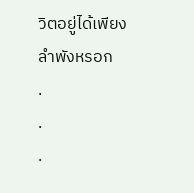วิตอยู่ได้เพียงลำพังหรอก
.
.
.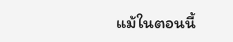แม้ในตอนนี้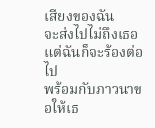เสียงของฉัน
จะส่งไปไม่ถึงเธอ
แต่ฉันก็จะร้องต่อไป
พร้อมกับภาวนาขอให้เธ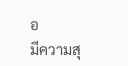อ
มีความสุ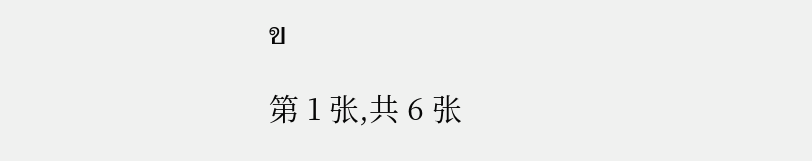ข

第 1 张,共 6 张